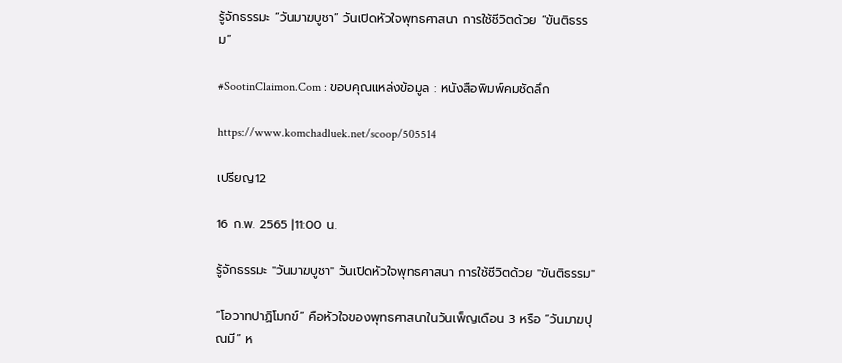รู้จักธรรมะ “วันมาฆบูชา” วันเปิดหัวใจพุทธศาสนา การใช้ชีวิตด้วย “ขันติธรรม”

#SootinClaimon.Com : ขอบคุณแหล่งข้อมูล : หนังสือพิมพ์คมชัดลึก

https://www.komchadluek.net/scoop/505514

เปรียญ12

16 ก.พ. 2565 |11:00 น.

รู้จักธรรมะ "วันมาฆบูชา" วันเปิดหัวใจพุทธศาสนา การใช้ชีวิตด้วย "ขันติธรรม"

“โอวาทปาฏิโมกข์” คือหัวใจของพุทธศาสนาในวันเพ็ญเดือน 3 หรือ “วันมาฆปุณมี” ห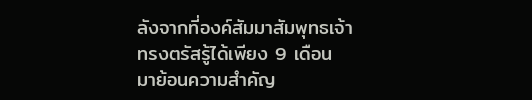ลังจากที่องค์สัมมาสัมพุทธเจ้าทรงตรัสรู้ได้เพียง 9 เดือน มาย้อนความสำคัญ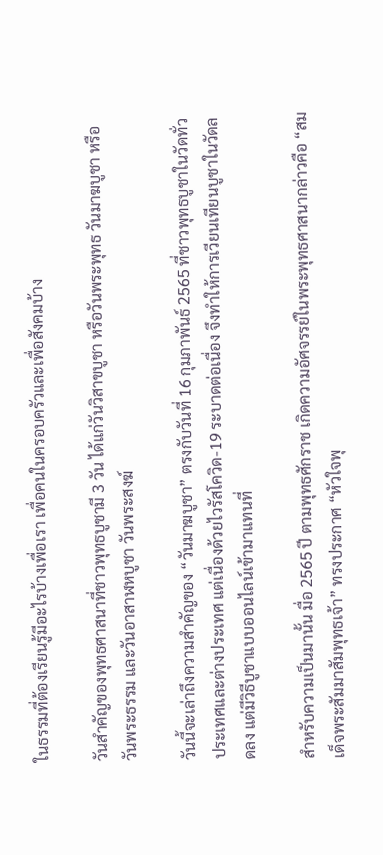ในธรรมที่ต้องเรียนรู้มีอะไรบ้างเพื่อเรา เพื่อคนในครอบครัวและเพื่อสังคมบ้าง

วันสำคัญของพุทธศาสนาที่ชาวพุทธบูชามี 3 วัน ได้แก่วันวิสาขบูชา หรือวันพระพุทธ วันมาฆบูชา หรือวันพระธรรม และวันอาสาฬหบูชา วันพระสงฆ์

วันนี้จะเล่าถึงความสำคัญของ “วันมาฆบูชา” ตรงกับวันที่ 16 กุมภาพันธ์ 2565 ที่ชาวพุทธบูชาในวัดทั่วประเทศและต่างประเทศ แต่เนื่องด้วยไวรัสโควิด-19 ระบาดต่อเนื่อง จึงทำให้การเวียนเทียนบูชาในวัดลดลง แต่มีวิธีบูชาแบบออนไลน์เข้ามาแทนที่

สำหรับความเป็นมานั้น มื่อ 2565 ปี ตามพุทธศักราช เกิดความอัศจรรย์ในพระพุทธศาสนากล่าวคือ “สมเด็จพระสัมมาสัมพุทธเจ้า” ทรงประกาศ “หัวใจพุ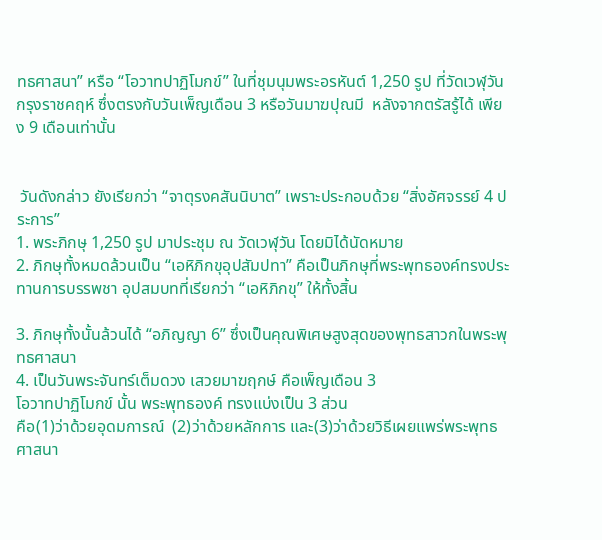ทธศาสนา” หรือ “โอวาทปาฏิโมกข์” ในที่ชุมนุมพระอรหันต์ 1,250 รูป ที่วัดเวฬุวัน กรุงราชคฤห์ ซึ่งตรงกับวันเพ็ญเดือน 3 หรือวันมาฆปุณมี  หลังจากตรัสรู้ได้ เพียง 9 เดือนเท่านั้น


 วันดังกล่าว ยังเรียกว่า “จาตุรงคสันนิบาต” เพราะประกอบด้วย “สิ่งอัศจรรย์ 4 ประการ”
1. พระภิกษุ 1,250 รูป มาประชุม ณ วัดเวฬุวัน โดยมิได้นัดหมาย
2. ภิกษุทั้งหมดล้วนเป็น “เอหิภิกขุอุปสัมปทา” คือเป็นภิกษุที่พระพุทธองค์ทรงประทานการบรรพชา อุปสมบทที่เรียกว่า “เอหิภิกขุ” ให้ทั้งสิ้น

3. ภิกษุทั้งนั้นล้วนได้ “อภิญญา 6” ซึ่งเป็นคุณพิเศษสูงสุดของพุทธสาวกในพระพุทธศาสนา
4. เป็นวันพระจันทร์เต็มดวง เสวยมาฆฤกษ์ คือเพ็ญเดือน 3
โอวาทปาฏิโมกข์ นั้น พระพุทธองค์ ทรงแบ่งเป็น 3 ส่วน
คือ(1)ว่าด้วยอุดมการณ์  (2)ว่าด้วยหลักการ และ(3)ว่าด้วยวิธีเผยแพร่พระพุทธศาสนา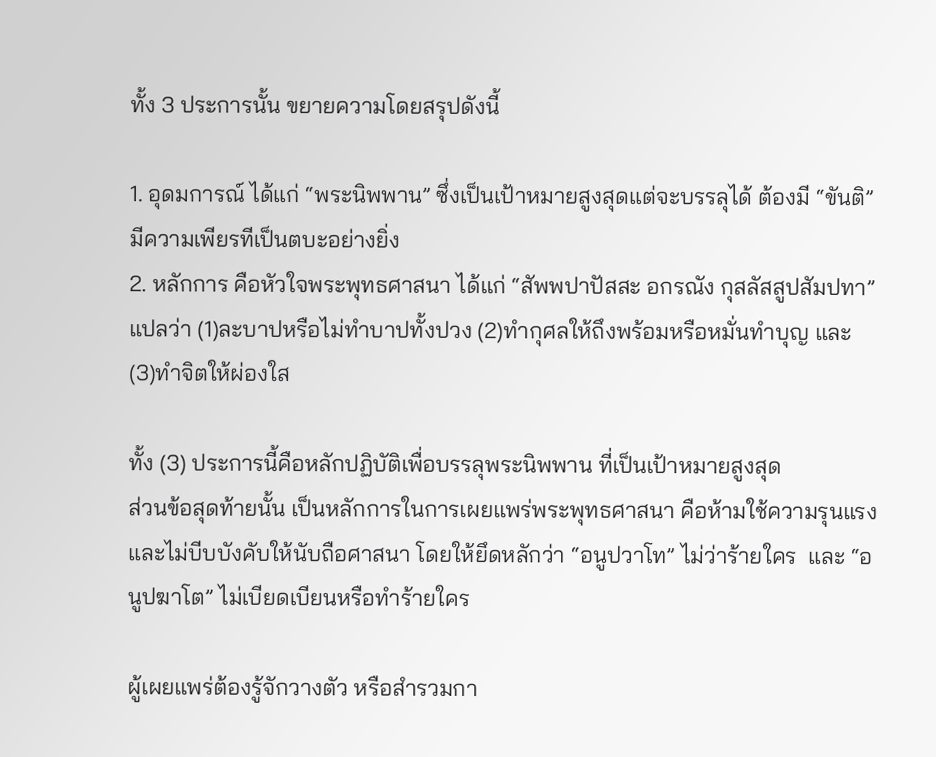ทั้ง 3 ประการนั้น ขยายความโดยสรุปดังนี้

1. อุดมการณ์ ได้แก่ “พระนิพพาน” ซึ่งเป็นเป้าหมายสูงสุดแต่จะบรรลุได้ ต้องมี “ขันติ” มีความเพียรทีเป็นตบะอย่างยิ่ง
2. หลักการ คือหัวใจพระพุทธศาสนา ได้แก่ “สัพพปาปัสสะ อกรณัง กุสลัสสูปสัมปทา” แปลว่า (1)ละบาปหรือไม่ทำบาปทั้งปวง (2)ทำกุศลให้ถึงพร้อมหรือหมั่นทำบุญ และ(3)ทำจิตให้ผ่องใส

ทั้ง (3) ประการนี้คือหลักปฏิบัติเพื่อบรรลุพระนิพพาน ที่เป็นเป้าหมายสูงสุด
ส่วนข้อสุดท้ายนั้น เป็นหลักการในการเผยแพร่พระพุทธศาสนา คือห้ามใช้ความรุนแรง และไม่บีบบังคับให้นับถือศาสนา โดยให้ยึดหลักว่า “อนูปวาโท” ไม่ว่าร้ายใคร  และ “อนูปฆาโต” ไม่เบียดเบียนหรือทำร้ายใคร

ผู้เผยแพร่ต้องรู้จักวางตัว หรือสำรวมกา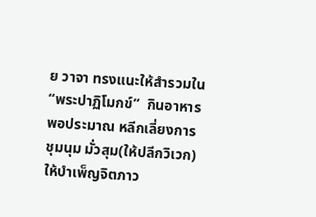ย วาจา ทรงแนะให้สำรวมใน “พระปาฏิโมกข์”  กินอาหารพอประมาณ หลีกเลี่ยงการชุมนุม มั่วสุม(ให้ปลีกวิเวก) ให้บำเพ็ญจิตภาว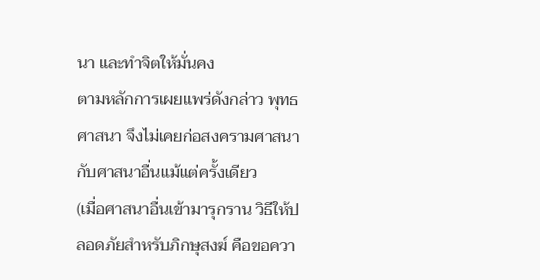นา และทำจิตให้มั่นคง
ตามหลักการเผยแพร่ดังกล่าว พุทธศาสนา จึงไม่เคยก่อสงครามศาสนา กับศาสนาอื่นแม้แต่ครั้งเดียว
(เมื่อศาสนาอื่นเข้ามารุกราน วิธีให้ปลอดภัยสำหรับภิกษุสงฆ์ คือขอควา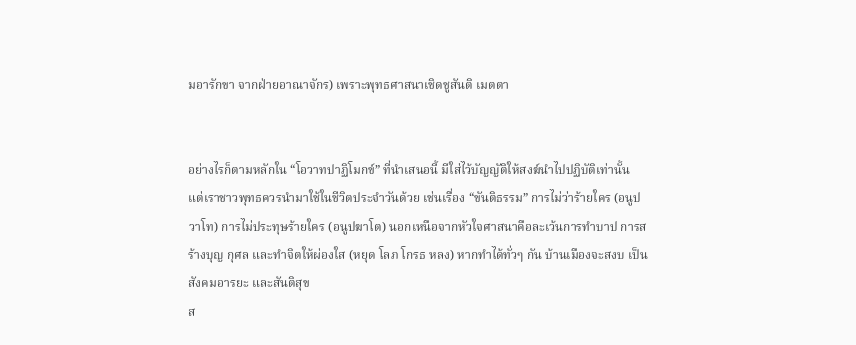มอารักขา จากฝ่ายอาณาจักร) เพราะพุทธศาสนาเชิดชูสันติ เมตตา


อย่างไรก็ตามหลักใน “โอวาทปาฏิโมกข์” ที่นำเสนอนี้ มีใส่ไว้บัญญัติให้สงฆ์นำไปปฏิบัติเท่านั้น แต่เราชาวพุทธควรนำมาใช้ในชีวิตประจำวันด้วย เช่นเรื่อง “ขันติธรรม” การไม่ว่าร้ายใคร (อนูปวาโท) การไม่ประทุษร้ายใคร (อนูปฆาโต) นอกเหนือจากหัวใจศาสนาคือละเว้นการทำบาป การสร้างบุญ กุศล และทำจิตให้ผ่องใส (หยุด โลภ โกรธ หลง) หากทำได้ทั่วๆ กัน บ้านเมืองจะสงบ เป็นสังคมอารยะ และสันติสุข
ส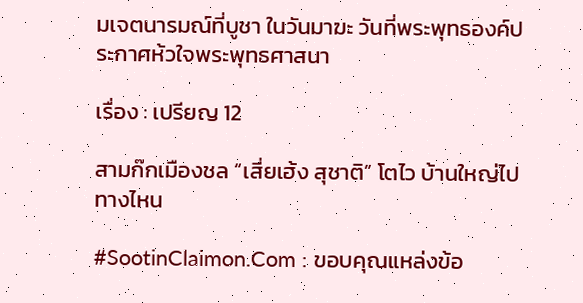มเจตนารมณ์ที่บูชา ในวันมาฆะ วันที่พระพุทธองค์ประกาศห้วใจพระพุทธศาสนา

เรื่อง : เปรียญ 12

สามก๊กเมืองชล “เสี่ยเฮ้ง สุชาติ” โตไว บ้านใหญ่ไปทางไหน

#SootinClaimon.Com : ขอบคุณแหล่งข้อ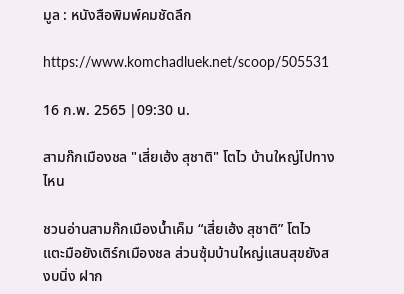มูล : หนังสือพิมพ์คมชัดลึก

https://www.komchadluek.net/scoop/505531

16 ก.พ. 2565 |09:30 น.

สามก๊กเมืองชล "เสี่ยเฮ้ง สุชาติ" โตไว บ้านใหญ่ไปทางไหน

ชวนอ่านสามก๊กเมืองน้ำเค็ม “เสี่ยเฮ้ง สุชาติ” โตไว แตะมือยังเติร์กเมืองชล ส่วนซุ้มบ้านใหญ่แสนสุขยังสงบนิ่ง ฝาก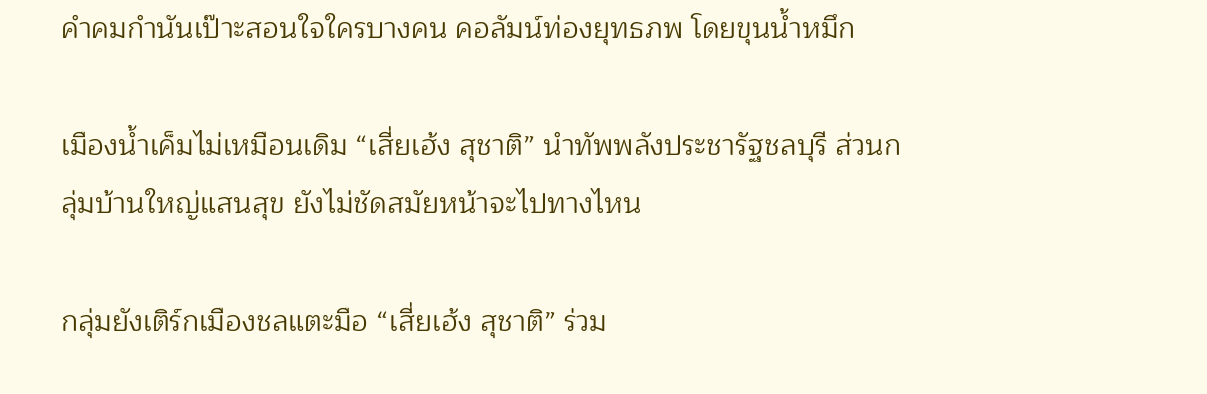คำคมกำนันเป๊าะสอนใจใครบางคน คอลัมน์ท่องยุทธภพ โดยขุนน้ำหมึก

เมืองน้ำเค็มไม่เหมือนเดิม “เสี่ยเฮ้ง สุชาติ” นำทัพพลังประชารัฐชลบุรี ส่วนกลุ่มบ้านใหญ่แสนสุข ยังไม่ชัดสมัยหน้าจะไปทางไหน

กลุ่มยังเติร์กเมืองชลแตะมือ “เสี่ยเฮ้ง สุชาติ” ร่วม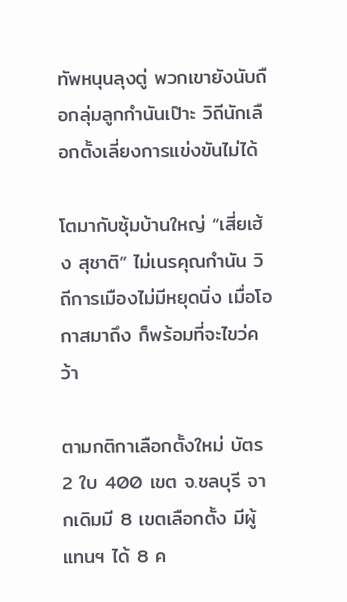ทัพหนุนลุงตู่ พวกเขายังนับถือกลุ่มลูกกำนันเป๊าะ วิถีนักเลือกตั้งเลี่ยงการแข่งขันไม่ได้

โตมากับซุ้มบ้านใหญ่ “เสี่ยเฮ้ง สุชาติ” ไม่เนรคุณกำนัน วิถีการเมืองไม่มีหยุดนิ่ง เมื่อโอกาสมาถึง ก็พร้อมที่จะไขว่คว้า

ตามกติกาเลือกตั้งใหม่ บัตร 2 ใบ 400 เขต จ.ชลบุรี จากเดิมมี 8 เขตเลือกตั้ง มีผู้แทนฯ ได้ 8 ค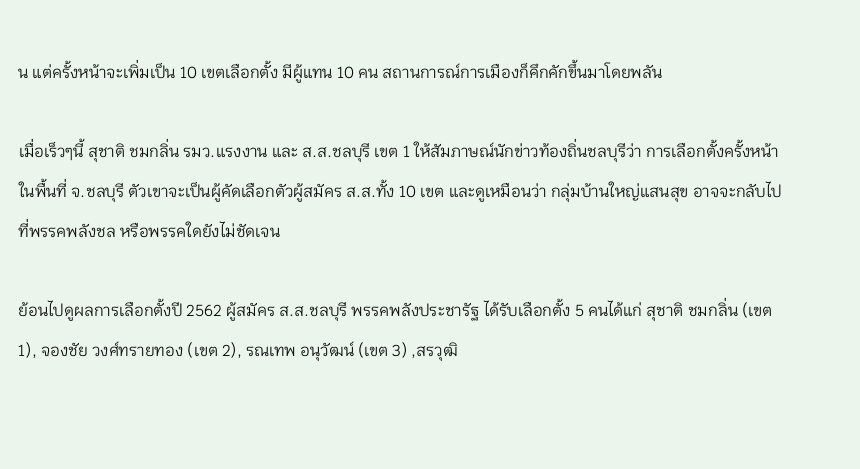น แต่ครั้งหน้าจะเพิ่มเป็น 10 เขตเลือกตั้ง มีผู้แทน 10 คน สถานการณ์การเมืองก็คึกคักขึ้นมาโดยพลัน

เมื่อเร็วๆนี้ สุชาติ ชมกลิ่น รมว.แรงงาน และ ส.ส.ชลบุรี เขต 1 ให้สัมภาษณ์นักข่าวท้องถิ่นชลบุรีว่า การเลือกตั้งครั้งหน้าในพื้นที่ จ.ชลบุรี ตัวเขาจะเป็นผู้คัดเลือกตัวผู้สมัคร ส.ส.ทั้ง 10 เขต และดูเหมือนว่า กลุ่มบ้านใหญ่แสนสุข อาจจะกลับไปที่พรรคพลังชล หรือพรรคใดยังไม่ชัดเจน

ย้อนไปดูผลการเลือกตั้งปี 2562 ผู้สมัคร ส.ส.ชลบุรี พรรคพลังประชารัฐ ได้รับเลือกตั้ง 5 คนได้แก่ สุชาติ ชมกลิ่น (เขต 1), จองชัย วงศ์ทรายทอง (เขต 2), รณเทพ อนุวัฒน์ (เขต 3) ,สรวุฒิ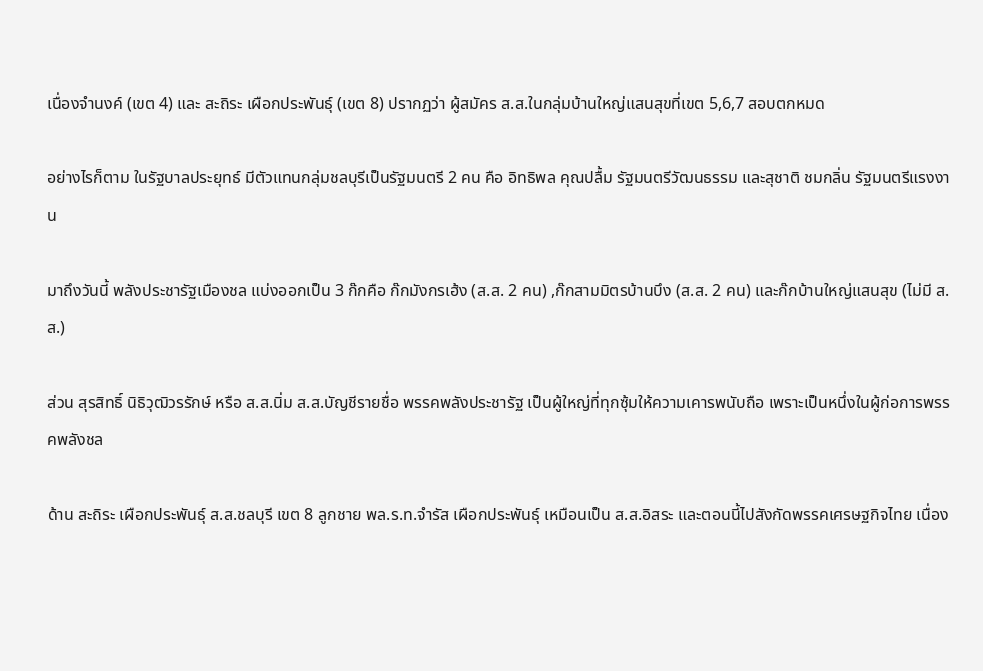เนื่องจำนงค์ (เขต 4) และ สะถิระ เผือกประพันธุ์ (เขต 8) ปรากฏว่า ผู้สมัคร ส.ส.ในกลุ่มบ้านใหญ่แสนสุขที่เขต 5,6,7 สอบตกหมด

อย่างไรก็ตาม ในรัฐบาลประยุทธ์ มีตัวแทนกลุ่มชลบุรีเป็นรัฐมนตรี 2 คน คือ อิทธิพล คุณปลื้ม รัฐมนตรีวัฒนธรรม และสุชาติ ชมกลิ่น รัฐมนตรีแรงงาน

มาถึงวันนี้ พลังประชารัฐเมืองชล แบ่งออกเป็น 3 ก๊กคือ ก๊กมังกรเฮ้ง (ส.ส. 2 คน) ,ก๊กสามมิตรบ้านบึง (ส.ส. 2 คน) และก๊กบ้านใหญ่แสนสุข (ไม่มี ส.ส.)

ส่วน สุรสิทธิ์ นิธิวุฒิวรรักษ์ หรือ ส.ส.นิ่ม ส.ส.บัญชีรายชื่อ พรรคพลังประชารัฐ เป็นผู้ใหญ่ที่ทุกซุ้มให้ความเคารพนับถือ เพราะเป็นหนึ่งในผู้ก่อการพรรคพลังชล

ด้าน สะถิระ เผือกประพันธุ์ ส.ส.ชลบุรี เขต 8 ลูกชาย พล.ร.ท.จำรัส เผือกประพันธุ์ เหมือนเป็น ส.ส.อิสระ และตอนนี้ไปสังกัดพรรคเศรษฐกิจไทย เนื่อง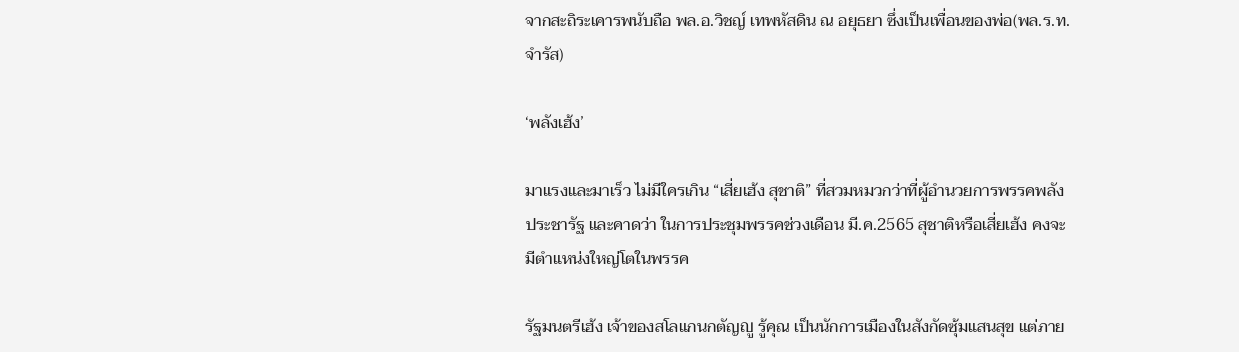จากสะถิระเคารพนับถือ พล.อ.วิชญ์ เทพหัสดิน ณ อยุธยา ซึ่งเป็นเพื่อนของพ่อ(พล.ร.ท.จำรัส)

‘พลังเฮ้ง’

มาแรงและมาเร็ว ไม่มีใครเกิน “เสี่ยเฮ้ง สุชาติ” ที่สวมหมวกว่าที่ผู้อำนวยการพรรคพลังประชารัฐ และคาดว่า ในการประชุมพรรคช่วงเดือน มี.ค.2565 สุชาติหรือเสี่ยเฮ้ง คงจะมีตำแหน่งใหญ่โตในพรรค

รัฐมนตรีเฮ้ง เจ้าของสโลแกนกตัญญู รู้คุณ เป็นนักการเมืองในสังกัดซุ้มแสนสุข แต่ภาย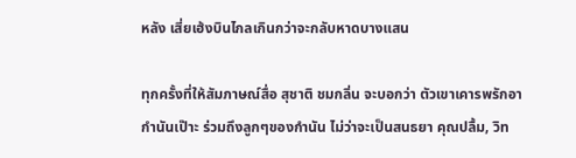หลัง เสี่ยเฮ้งบินไกลเกินกว่าจะกลับหาดบางแสน

ทุกครั้งที่ให้สัมภาษณ์สื่อ สุชาติ ชมกลิ่น จะบอกว่า ตัวเขาเคารพรักอากำนันเป๊าะ ร่วมถึงลูกๆของกำนัน ไม่ว่าจะเป็นสนธยา คุณปลื้ม, วิท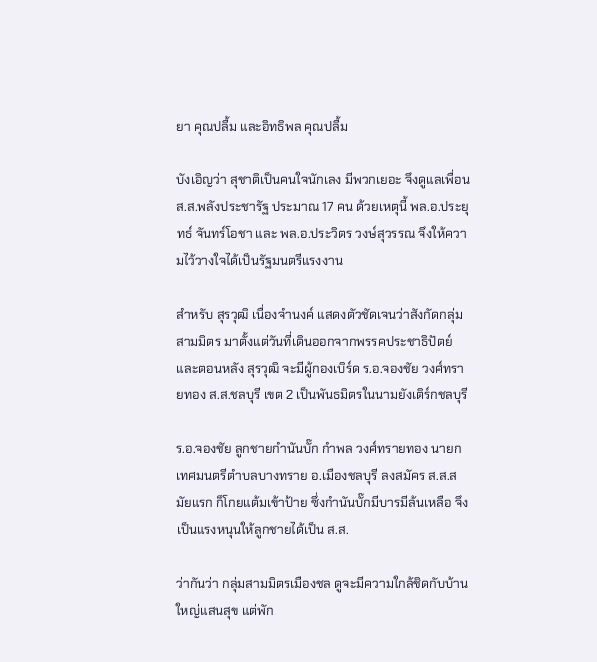ยา คุณปลื้ม และอิทธิพล คุณปลื้ม

บังเอิญว่า สุชาติเป็นคนใจนักเลง มีพวกเยอะ จึงดูแลเพื่อน ส.ส.พลังประชารัฐ ประมาณ 17 คน ด้วยเหตุนี้ พล.อ.ประยุทธ์ จันทร์โอชา และ พล.อ.ประวิตร วงษ์สุวรรณ จึงให้ความไว้วางใจได้เป็นรัฐมนตรีแรงงาน

สำหรับ สุรวุฒิ เนื่องจำนงค์ แสดงตัวชัดเจนว่าสังกัดกลุ่มสามมิตร มาตั้งแต่วันที่เดินออกจากพรรคประชาธิปัตย์ และตอนหลัง สุรวุฒิ จะมีผู้กองเบิร์ด ร.อ.จองชัย วงศ์ทรายทอง ส.ส.ชลบุรี เขต 2 เป็นพันธมิตรในนามยังเติร์กชลบุรี

ร.อ.จองชัย ลูกชายกำนันบั๊ก กำพล วงศ์ทรายทอง นายกเทศมนตรีตำบลบางทราย อ.เมืองชลบุรี ลงสมัคร ส.ส.สมัยแรก ก็โกยแต้มเข้าป้าย ซึ่งกำนันบั๊กมีบารมีล้นเหลือ จึงเป็นแรงหนุนให้ลูกชายได้เป็น ส.ส.

ว่ากันว่า กลุ่มสามมิตรเมืองชล ดูจะมีความใกล้ชิดกับบ้านใหญ่แสนสุข แต่พัก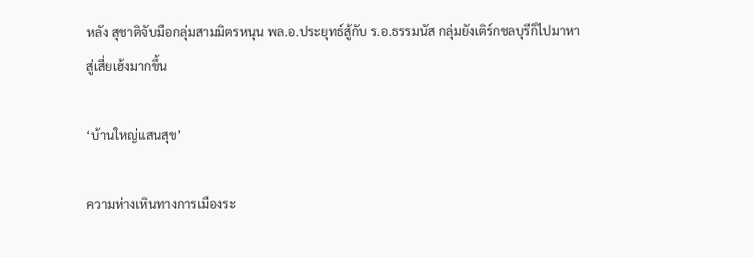หลัง สุชาติจับมือกลุ่มสามมิตรหนุน พล.อ.ประยุทธ์สู้กับ ร.อ.ธรรมนัส กลุ่มยังเติร์กชลบุรีก็ไปมาหาสู่เสี่ยเฮ้งมากขึ้น

‘บ้านใหญ่แสนสุข’

ความห่างเหินทางการเมืองระ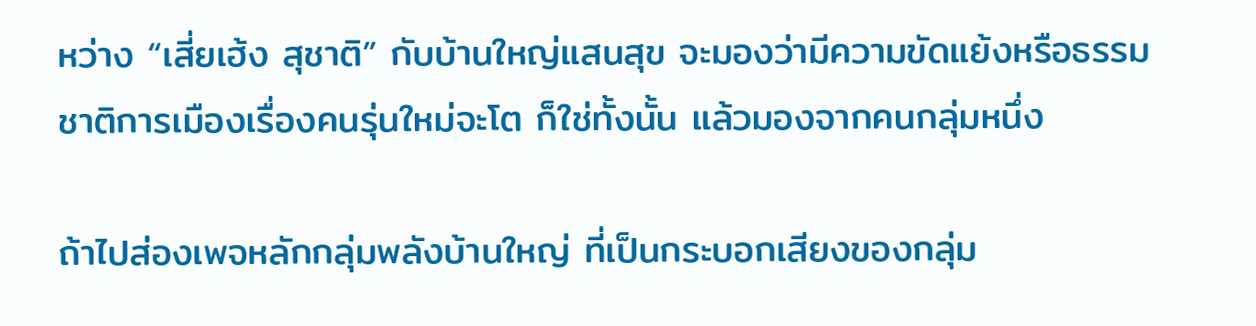หว่าง “เสี่ยเฮ้ง สุชาติ” กับบ้านใหญ่แสนสุข จะมองว่ามีความขัดแย้งหรือธรรมชาติการเมืองเรื่องคนรุ่นใหม่จะโต ก็ใช่ทั้งนั้น แล้วมองจากคนกลุ่มหนึ่ง

ถ้าไปส่องเพจหลักกลุ่มพลังบ้านใหญ่ ที่เป็นกระบอกเสียงของกลุ่ม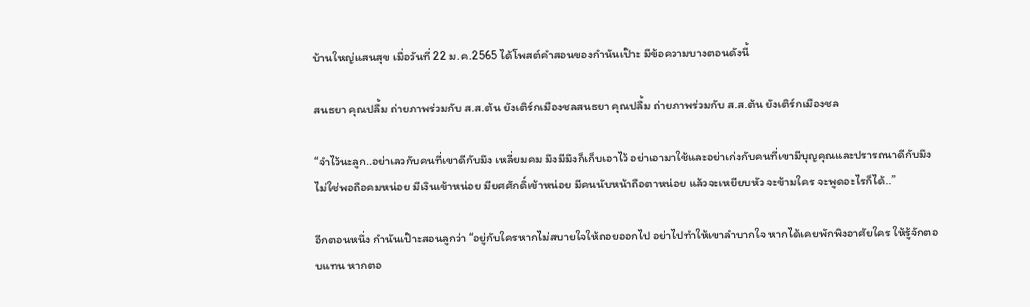บ้านใหญ่แสนสุข เมื่อวันที่ 22 ม.ค.2565 ได้โพสต์คำสอนของกำนันเป๊าะ มีข้อความบางตอนดังนี้

สนธยา คุณปลื้ม ถ่ายภาพร่วมกับ ส.ส.ต้น ยังเติร์กเมืองชลสนธยา คุณปลื้ม ถ่ายภาพร่วมกับ ส.ส.ต้น ยังเติร์กเมืองชล

“จำไว้นะลูก..อย่าเลวกับคนที่เขาดีกับมึง เหลี่ยมคม มึงมีมึงก็เก็บเอาไว้ อย่าเอามาใช้และอย่าเก่งกับคนที่เขามีบุญคุณและปรารถนาดีกับมึง ไม่ใช่พอถือคมหน่อย มีเงินเข้าหน่อย มียศศักดิ์เข้าหน่อย มีคนนับหน้าถือตาหน่อย แล้วจะเหยียบหัว จะข้ามใคร จะพูดอะไรก็ได้..”

อีกตอนหนึ่ง กำนันเป๊าะสอนลูกว่า “อยู่กับใครหากไม่สบายใจให้ถอยออกไป อย่าไปทำให้เขาลำบากใจ หากได้เคยพักพิงอาศัยใคร ให้รู้จักตอบแทน หากตอ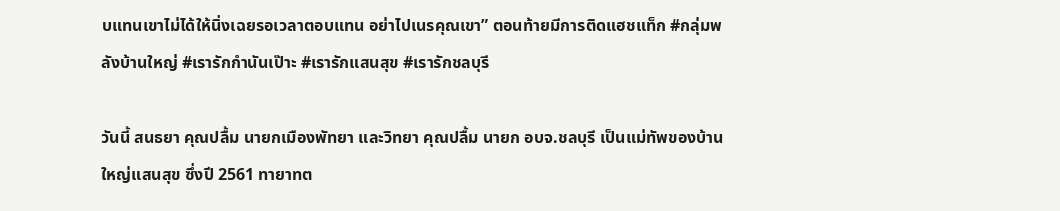บแทนเขาไม่ได้ให้นิ่งเฉยรอเวลาตอบแทน อย่าไปเนรคุณเขา” ตอนท้ายมีการติดแฮชแท็ก #กลุ่มพลังบ้านใหญ่ #เรารักกำนันเป๊าะ #เรารักแสนสุข #เรารักชลบุรี

วันนี้ สนธยา คุณปลื้ม นายกเมืองพัทยา และวิทยา คุณปลื้ม นายก อบจ.ชลบุรี เป็นแม่ทัพของบ้านใหญ่แสนสุข ซึ่งปี 2561 ทายาทต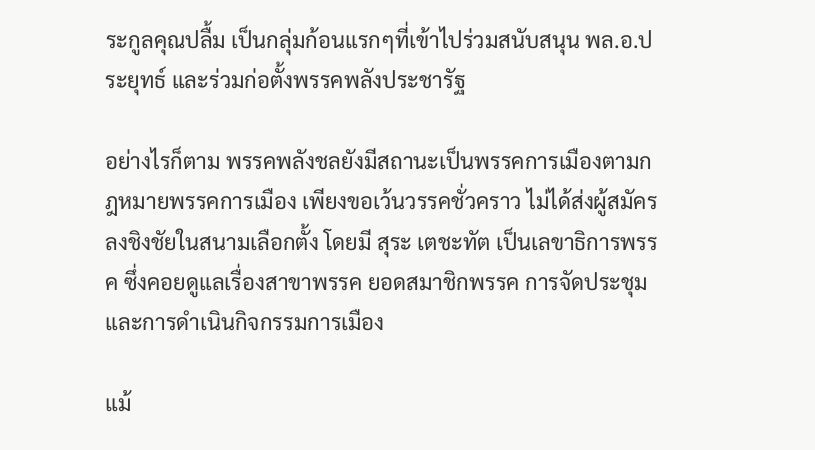ระกูลคุณปลื้ม เป็นกลุ่มก้อนแรกๆที่เข้าไปร่วมสนับสนุน พล.อ.ประยุทธ์ และร่วมก่อตั้งพรรคพลังประชารัฐ

อย่างไรก็ตาม พรรคพลังชลยังมีสถานะเป็นพรรคการเมืองตามกฎหมายพรรคการเมือง เพียงขอเว้นวรรคชั่วคราว ไม่ได้ส่งผู้สมัครลงชิงชัยในสนามเลือกตั้ง โดยมี สุระ เตชะทัต เป็นเลขาธิการพรรค ซึ่งคอยดูแลเรื่องสาขาพรรค ยอดสมาชิกพรรค การจัดประชุม และการดำเนินกิจกรรมการเมือง

แม้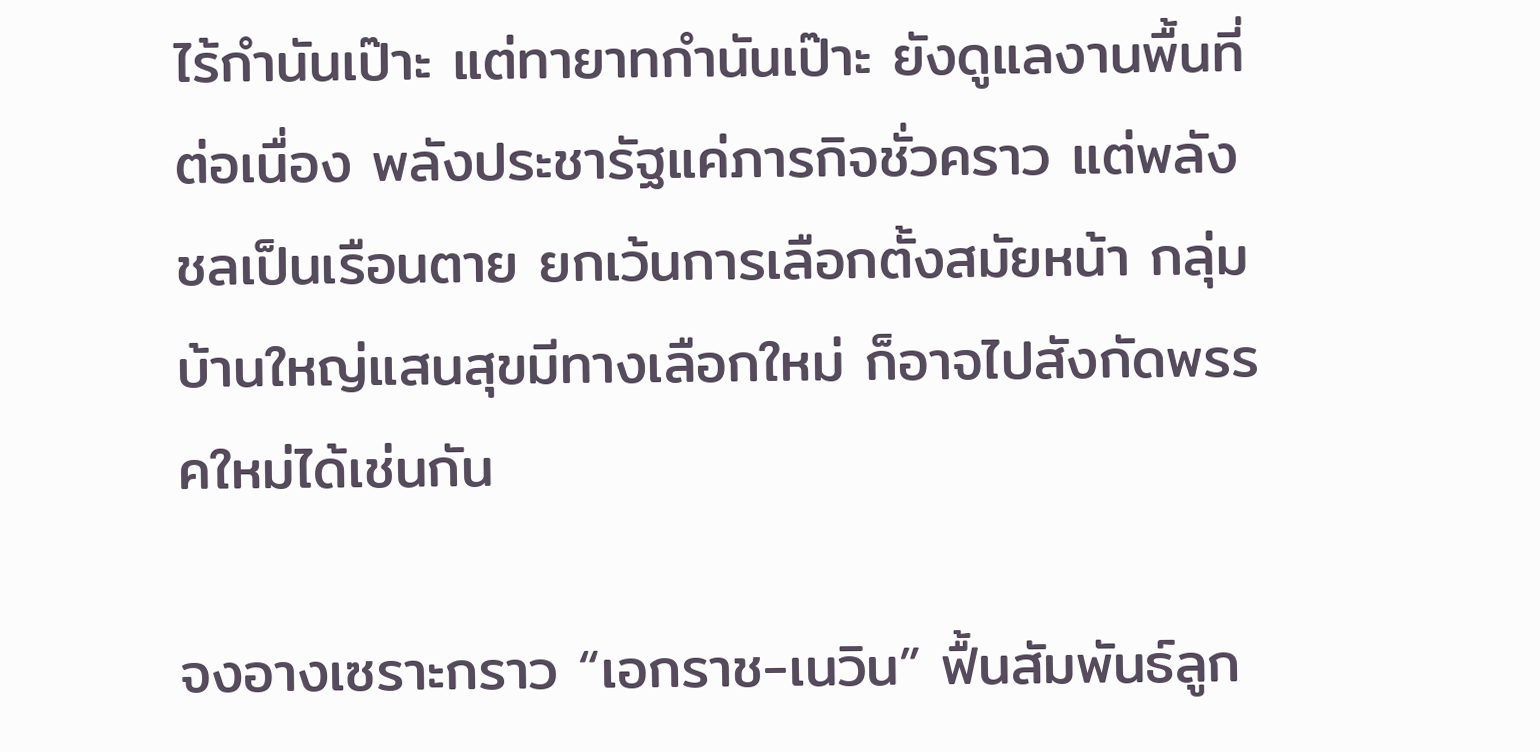ไร้กำนันเป๊าะ แต่ทายาทกำนันเป๊าะ ยังดูแลงานพื้นที่ต่อเนื่อง พลังประชารัฐแค่ภารกิจชั่วคราว แต่พลังชลเป็นเรือนตาย ยกเว้นการเลือกตั้งสมัยหน้า กลุ่มบ้านใหญ่แสนสุขมีทางเลือกใหม่ ก็อาจไปสังกัดพรรคใหม่ได้เช่นกัน

จงอางเซราะกราว “เอกราช-เนวิน” ฟื้นสัมพันธ์ลูก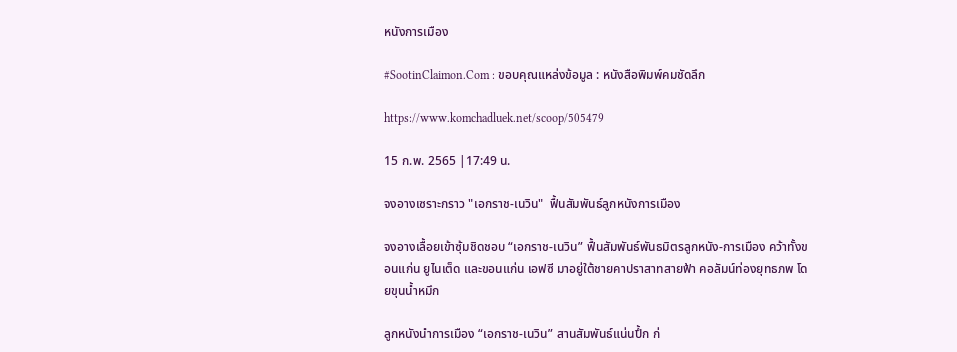หนังการเมือง

#SootinClaimon.Com : ขอบคุณแหล่งข้อมูล : หนังสือพิมพ์คมชัดลึก

https://www.komchadluek.net/scoop/505479

15 ก.พ. 2565 |17:49 น.

จงอางเซราะกราว "เอกราช-เนวิน"  ฟื้นสัมพันธ์ลูกหนังการเมือง

จงอางเลื้อยเข้าซุ้มชิดชอบ “เอกราช-เนวิน” ฟื้นสัมพันธ์พันธมิตรลูกหนัง-การเมือง คว้าทั้งขอนแก่น ยูไนเต็ด และขอนแก่น เอฟซี มาอยู่ใต้ชายคาปราสาทสายฟ้า คอลัมน์ท่องยุทธภพ โดยขุนน้ำหมึก

ลูกหนังนำการเมือง “เอกราช-เนวิน” สานสัมพันธ์แน่นปึ้ก ก่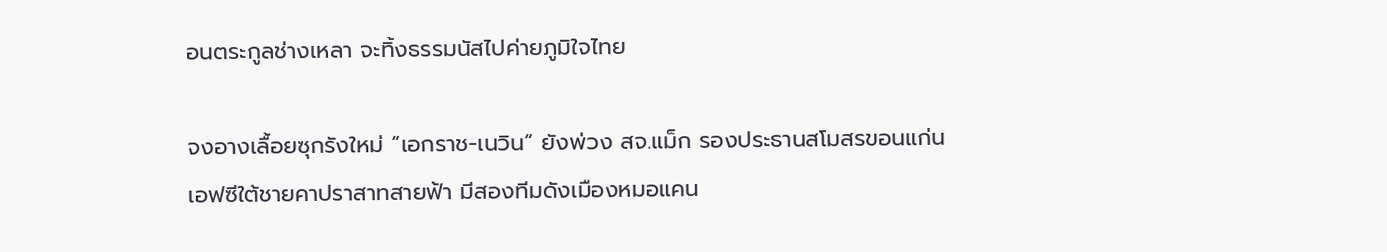อนตระกูลช่างเหลา จะทิ้งธรรมนัสไปค่ายภูมิใจไทย

จงอางเลื้อยซุกรังใหม่ “เอกราช-เนวิน” ยังพ่วง สจ.แม็ก รองประธานสโมสรขอนแก่น เอฟซีใต้ชายคาปราสาทสายฟ้า มีสองทีมดังเมืองหมอแคน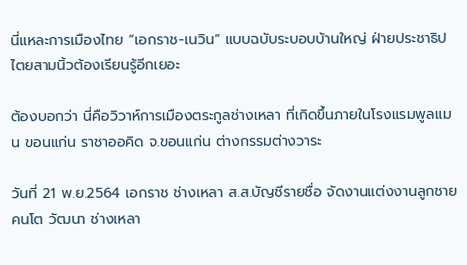นี่แหละการเมืองไทย “เอกราช-เนวิน” แบบฉบับระบอบบ้านใหญ่ ฝ่ายประชาธิปไตยสามนิ้วต้องเรียนรู้อีกเยอะ

ต้องบอกว่า นี่คือวิวาห์การเมืองตระกูลช่างเหลา ที่เกิดขึ้นภายในโรงแรมพูลแมน ขอนแก่น ราชาออคิด จ.ขอนแก่น ต่างกรรมต่างวาระ

วันที่ 21 พ.ย.2564 เอกราช ช่างเหลา ส.ส.บัญชีรายชื่อ จัดงานแต่งงานลูกชายคนโต วัฒนา ช่างเหลา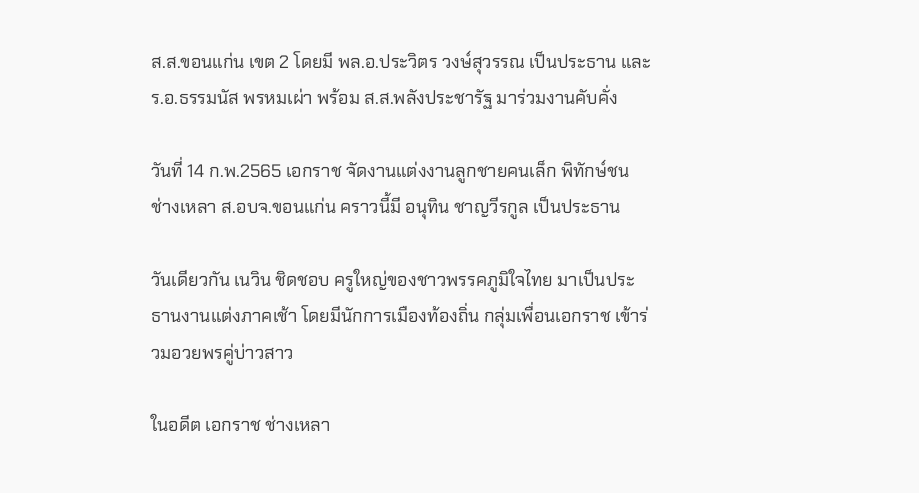ส.ส.ขอนแก่น เขต 2 โดยมี พล.อ.ประวิตร วงษ์สุวรรณ เป็นประธาน และ ร.อ.ธรรมนัส พรหมเผ่า พร้อม ส.ส.พลังประชารัฐ มาร่วมงานคับคั่ง

วันที่ 14 ก.พ.2565 เอกราช จัดงานแต่งงานลูกชายคนเล็ก พิทักษ์ชน ช่างเหลา ส.อบจ.ขอนแก่น คราวนี้มี อนุทิน ชาญวีรกูล เป็นประธาน

วันเดียวกัน เนวิน ชิดชอบ ครูใหญ่ของชาวพรรคภูมิใจไทย มาเป็นประธานงานแต่งภาคเช้า โดยมีนักการเมืองท้องถิ่น กลุ่มเพื่อนเอกราช เข้าร่วมอวยพรคู่บ่าวสาว

ในอดีต เอกราช ช่างเหลา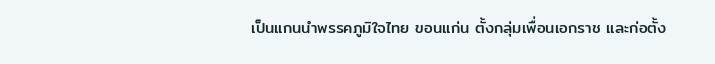เป็นแกนนำพรรคภูมิใจไทย ขอนแก่น ตั้งกลุ่มเพื่อนเอกราช และก่อตั้ง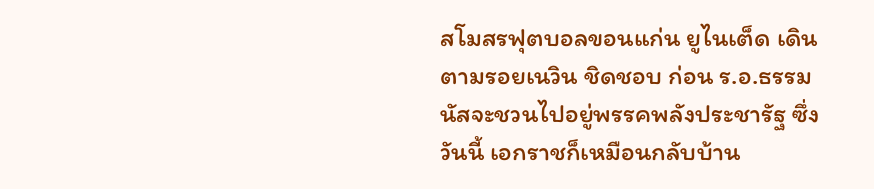สโมสรฟุตบอลขอนแก่น ยูไนเต็ด เดินตามรอยเนวิน ชิดชอบ ก่อน ร.อ.ธรรมนัสจะชวนไปอยู่พรรคพลังประชารัฐ ซึ่งวันนี้ เอกราชก็เหมือนกลับบ้าน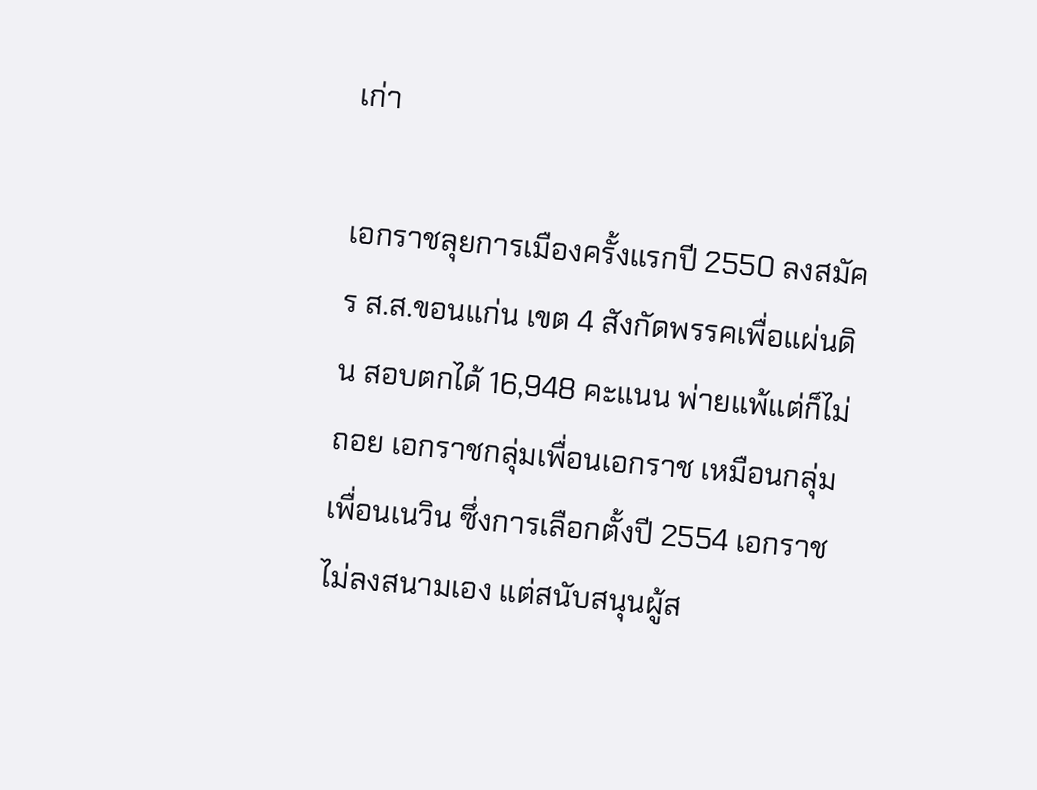เก่า

เอกราชลุยการเมืองครั้งแรกปี 2550 ลงสมัคร ส.ส.ขอนแก่น เขต 4 สังกัดพรรคเพื่อแผ่นดิน สอบตกได้ 16,948 คะแนน พ่ายแพ้แต่ก็ไม่ถอย เอกราชกลุ่มเพื่อนเอกราช เหมือนกลุ่มเพื่อนเนวิน ซึ่งการเลือกตั้งปี 2554 เอกราชไม่ลงสนามเอง แต่สนับสนุนผู้ส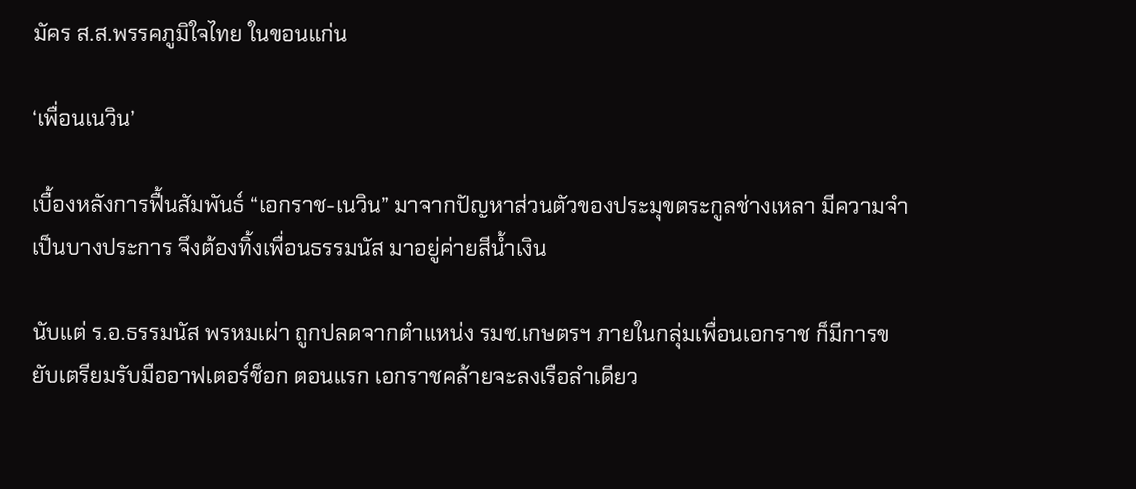มัคร ส.ส.พรรคภูมิใจไทย ในขอนแก่น

‘เพื่อนเนวิน’

เบื้องหลังการฟื้นสัมพันธ์ “เอกราช-เนวิน” มาจากปัญหาส่วนตัวของประมุขตระกูลช่างเหลา มีความจำเป็นบางประการ จึงต้องทิ้งเพื่อนธรรมนัส มาอยู่ค่ายสีน้ำเงิน

นับแต่ ร.อ.ธรรมนัส พรหมเผ่า ถูกปลดจากตำแหน่ง รมช.เกษตรฯ ภายในกลุ่มเพื่อนเอกราช ก็มีการขยับเตรียมรับมืออาฟเตอร์ช็อก ตอนแรก เอกราชคล้ายจะลงเรือลำเดียว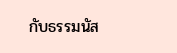กับธรรมนัส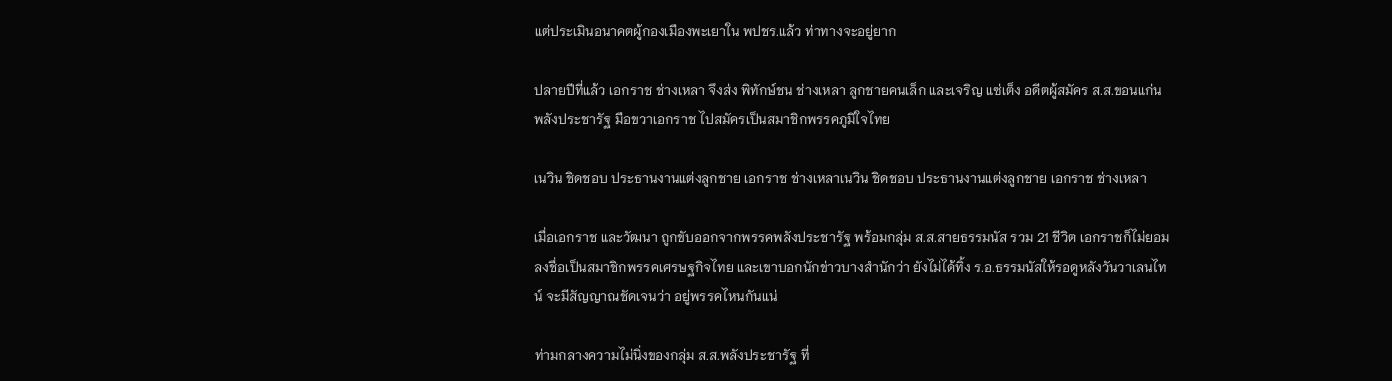แต่ประเมินอนาคตผู้กองเมืองพะเยาใน พปชร.แล้ว ท่าทางจะอยู่ยาก

ปลายปีที่แล้ว เอกราช ช่างเหลา จึงส่ง พิทักษ์ชน ช่างเหลา ลูกชายคนเล็ก และเจริญ แซ่เต็ง อดีตผู้สมัคร ส.ส.ขอนแก่น พลังประชารัฐ มือขวาเอกราช ไปสมัครเป็นสมาชิกพรรคภูมิใจไทย

เนวิน ชิดชอบ ประธานงานแต่งลูกชาย เอกราช ช่างเหลาเนวิน ชิดชอบ ประธานงานแต่งลูกชาย เอกราช ช่างเหลา

เมื่อเอกราช และวัฒนา ถูกขับออกจากพรรคพลังประชารัฐ พร้อมกลุ่ม ส.ส.สายธรรมนัส รวม 21 ชีวิต เอกราชก็ไม่ยอมลงชื่อเป็นสมาชิกพรรคเศรษฐกิจไทย และเขาบอกนักข่าวบางสำนักว่า ยังไม่ได้ทิ้ง ร.อ.ธรรมนัสให้รอดูหลังวันวาเลนไทน์ จะมีสัญญาณชัดเจนว่า อยู่พรรคไหนกันแน่

ท่ามกลางความไม่นิ่งของกลุ่ม ส.ส.พลังประชารัฐ ที่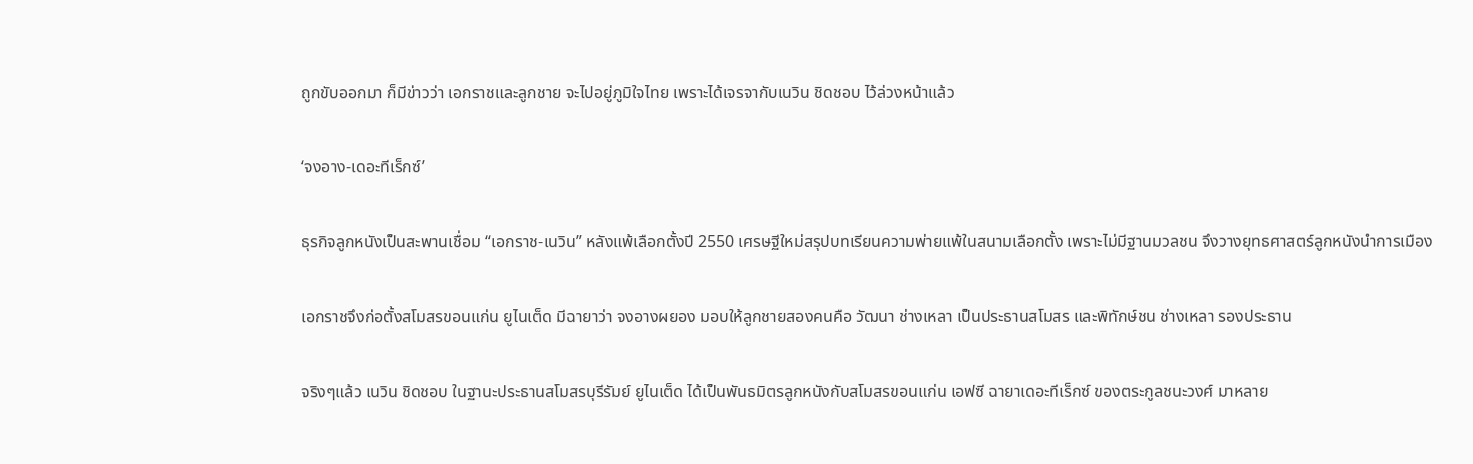ถูกขับออกมา ก็มีข่าวว่า เอกราชและลูกชาย จะไปอยู่ภูมิใจไทย เพราะได้เจรจากับเนวิน ชิดชอบ ไว้ล่วงหน้าแล้ว

‘จงอาง-เดอะทีเร็กซ์’

ธุรกิจลูกหนังเป็นสะพานเชื่อม “เอกราช-เนวิน” หลังแพ้เลือกตั้งปี 2550 เศรษฐีใหม่สรุปบทเรียนความพ่ายแพ้ในสนามเลือกตั้ง เพราะไม่มีฐานมวลชน จึงวางยุทธศาสตร์ลูกหนังนำการเมือง

เอกราชจึงก่อตั้งสโมสรขอนแก่น ยูไนเต็ด มีฉายาว่า จงอางผยอง มอบให้ลูกชายสองคนคือ วัฒนา ช่างเหลา เป็นประธานสโมสร และพิทักษ์ชน ช่างเหลา รองประธาน

จริงๆแล้ว เนวิน ชิดชอบ ในฐานะประธานสโมสรบุรีรัมย์ ยูไนเต็ด ได้เป็นพันธมิตรลูกหนังกับสโมสรขอนแก่น เอฟซี ฉายาเดอะทีเร็กซ์ ของตระกูลชนะวงศ์ มาหลาย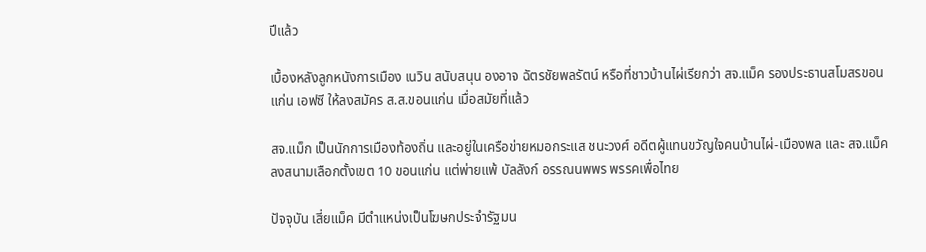ปีแล้ว

เบื้องหลังลูกหนังการเมือง เนวิน สนับสนุน องอาจ ฉัตรชัยพลรัตน์ หรือที่ชาวบ้านไผ่เรียกว่า สจ.แม็ค รองประธานสโมสรขอนแก่น เอฟซี ให้ลงสมัคร ส.ส.ขอนแก่น เมื่อสมัยที่แล้ว

สจ.แม็ก เป็นนักการเมืองท้องถิ่น และอยู่ในเครือข่ายหมอกระแส ชนะวงศ์ อดีตผู้แทนขวัญใจคนบ้านไผ่-เมืองพล และ สจ.แม็ค ลงสนามเลือกตั้งเขต 10 ขอนแก่น แต่พ่ายแพ้ บัลลังก์ อรรณนพพร พรรคเพื่อไทย

ปัจจุบัน เสี่ยแม็ค มีตำแหน่งเป็นโฆษกประจำรัฐมน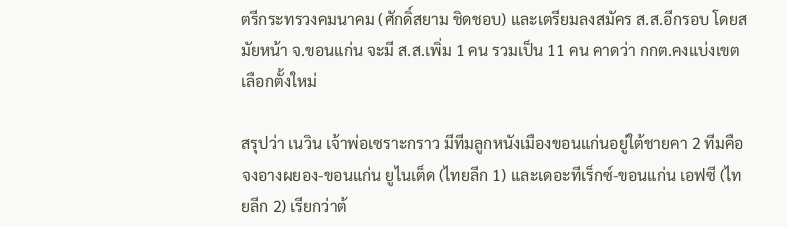ตรีกระทรวงคมนาคม (ศักดิ์สยาม ชิดชอบ) และเตรียมลงสมัคร ส.ส.อีกรอบ โดยสมัยหน้า จ.ขอนแก่น จะมี ส.ส.เพิ่ม 1 คน รวมเป็น 11 คน คาดว่า กกต.คงแบ่งเขตเลือกตั้งใหม่

สรุปว่า เนวิน เจ้าพ่อเซราะกราว มีทีมลูกหนังเมืองขอนแก่นอยู่ใต้ชายคา 2 ทีมคือ จงอางผยอง-ขอนแก่น ยูไนเต็ด (ไทยลีก 1) และเดอะทีเร็กซ์-ขอนแก่น เอฟซี (ไทยลีก 2) เรียกว่าต้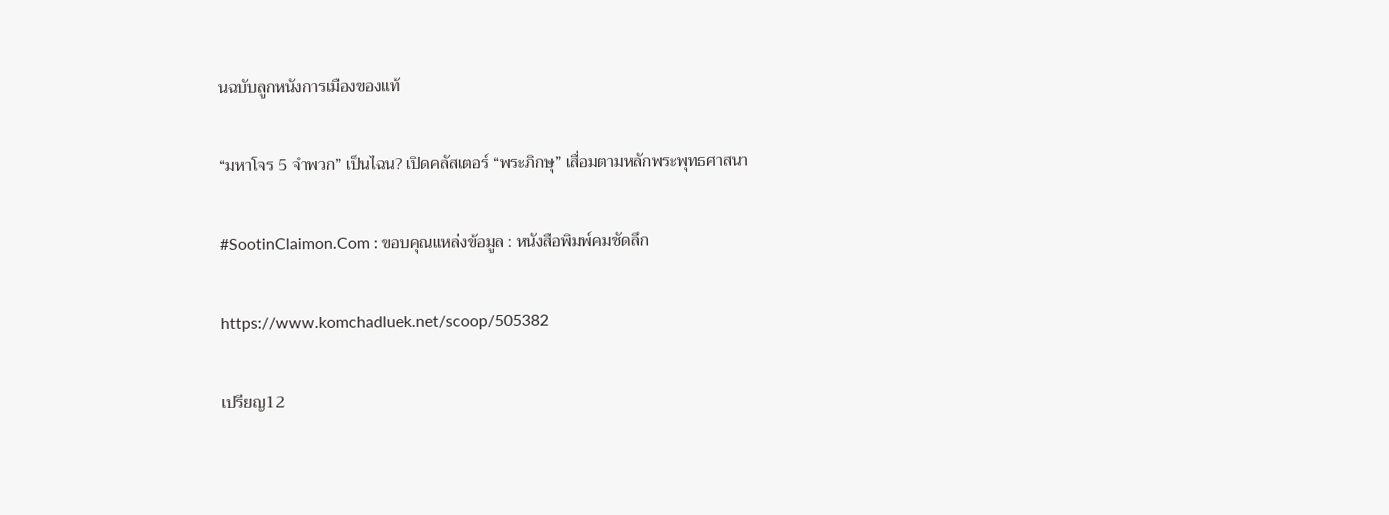นฉบับลูกหนังการเมืองของแท้

“มหาโจร 5 จำพวก” เป็นไฉน? เปิดคลัสเตอร์ “พระภิกษุ” เสื่อมตามหลักพระพุทธศาสนา

#SootinClaimon.Com : ขอบคุณแหล่งข้อมูล : หนังสือพิมพ์คมชัดลึก

https://www.komchadluek.net/scoop/505382

เปรียญ12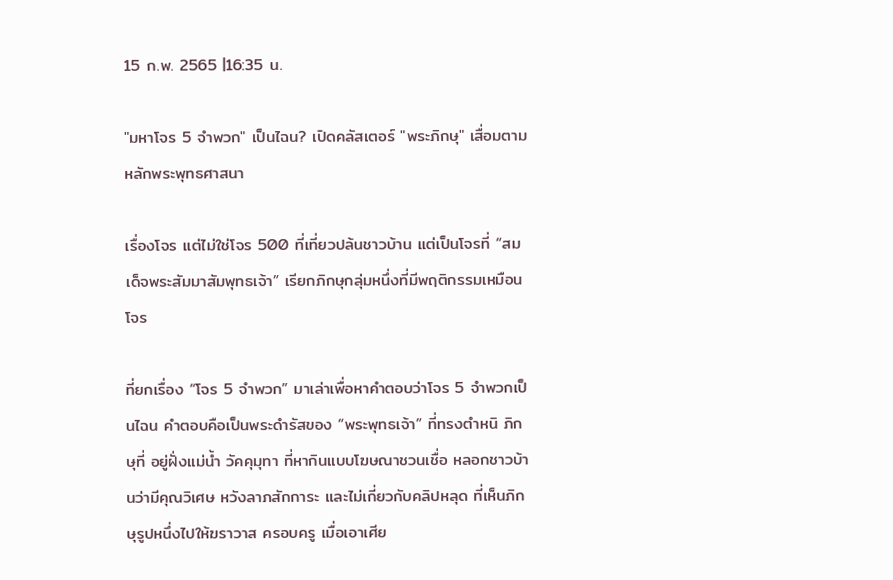15 ก.พ. 2565 |16:35 น.

"มหาโจร 5 จำพวก" เป็นไฉน? เปิดคลัสเตอร์ "พระภิกษุ" เสื่อมตามหลักพระพุทธศาสนา

เรื่องโจร แต่ไม่ใช่โจร 500 ที่เที่ยวปล้นชาวบ้าน แต่เป็นโจรที่ “สมเด็จพระสัมมาสัมพุทธเจ้า” เรียกภิกษุกลุ่มหนึ่งที่มีพฤติกรรมเหมือนโจร

ที่ยกเรื่อง “โจร 5 จำพวก” มาเล่าเพื่อหาคำตอบว่าโจร 5 จำพวกเป็นไฉน คำตอบคือเป็นพระดำรัสของ “พระพุทธเจ้า” ที่ทรงตำหนิ ภิกษุที่ อยู่ฝั่งแม่น้ำ วัคคุมุทา ที่หากินแบบโฆษณาชวนเชื่อ หลอกชาวบ้านว่ามีคุณวิเศษ หวังลาภสักการะ และไม่เกี่ยวกับคลิปหลุด ที่เห็นภิกษุรูปหนึ่งไปให้ฆราวาส ครอบครู เมื่อเอาเศีย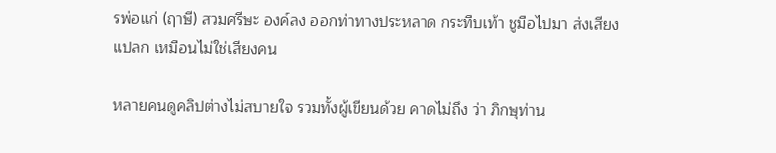รพ่อแก่ (ฤาษี) สวมศรีษะ องค์ลง ออกท่าทางประหลาด กระทืบเท้า ชูมือไปมา ส่งเสียงแปลก เหมือนไม่ใช่เสียงคน

หลายคนดูคลิปต่างไม่สบายใจ รวมทั้งผู้เขียนด้วย คาดไม่ถึง ว่า ภิกษุท่าน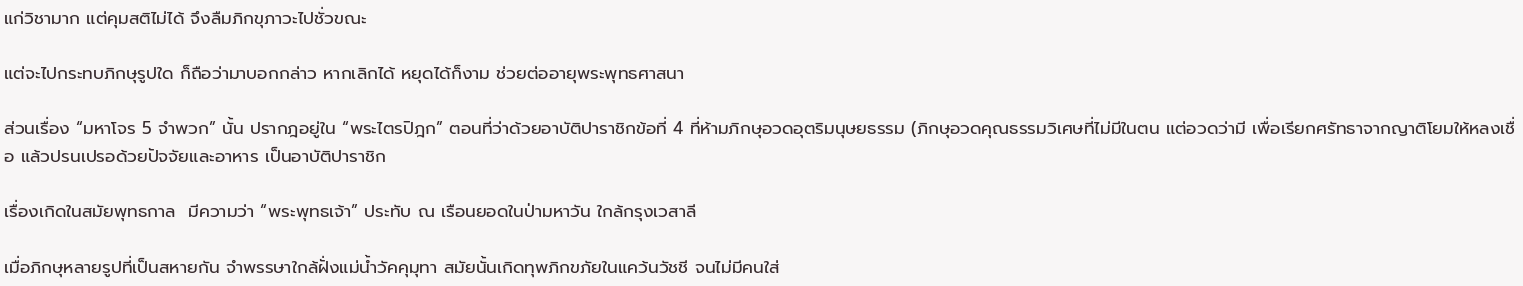แก่วิชามาก แต่คุมสติไม่ได้ จึงลืมภิกขุภาวะไปชั่วขณะ

แต่จะไปกระทบภิกษุรูปใด ก็ถือว่ามาบอกกล่าว หากเลิกได้ หยุดได้ก็งาม ช่วยต่ออายุพระพุทธศาสนา

ส่วนเรื่อง “มหาโจร 5 จำพวก” นั้น ปรากฎอยู่ใน “พระไตรปิฎก” ตอนที่ว่าด้วยอาบัติปาราชิกข้อที่ 4 ที่ห้ามภิกษุอวดอุตริมนุษยธรรม (ภิกษุอวดคุณธรรมวิเศษที่ไม่มีในตน แต่อวดว่ามี เพื่อเรียกศรัทธาจากญาติโยมให้หลงเชื่อ แล้วปรนเปรอด้วยปัจจัยและอาหาร เป็นอาบัติปาราชิก

เรื่องเกิดในสมัยพุทธกาล  มีความว่า “พระพุทธเจ้า” ประทับ ณ เรือนยอดในป่ามหาวัน ใกล้กรุงเวสาลี

เมื่อภิกษุหลายรูปที่เป็นสหายกัน จำพรรษาใกล้ฝั่งแม่น้ำวัคคุมุทา สมัยนั้นเกิดทุพภิกขภัยในแคว้นวัชชี จนไม่มีคนใส่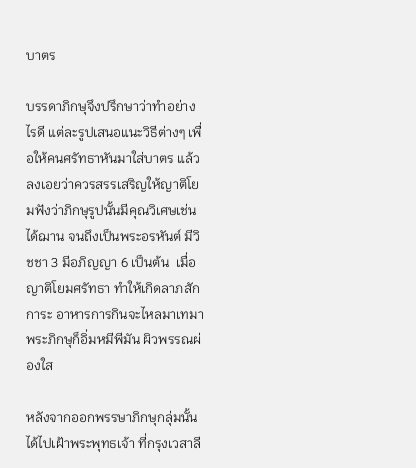บาตร

บรรดาภิกษุจึงปรึกษาว่าทำอย่างไรดี แต่ละรูปเสนอแนะวิธีต่างๆ เพื่อให้คนศรัทธาหันมาใส่บาตร แล้วลงเอยว่าควรสรรเสริญให้ญาติโยมฟังว่าภิกษุรูปนั้นมีคุณวิเศษเช่นได้ฌาน จนถึงเป็นพระอรหันต์ มีวิชชา 3 มีอภิญญา 6 เป็นต้น  เมื่อญาติโยมศรัทธา ทำให้เกิดลาภสักการะ อาหารการกินจะไหลมาเทมา พระภิกษุก็อิ่มหมีพีมัน ผิวพรรณผ่องใส

หลังจากออกพรรษาภิกษุกลุ่มนั้นได้ไปเฝ้าพระพุทธเจ้า ที่กรุงเวสาลี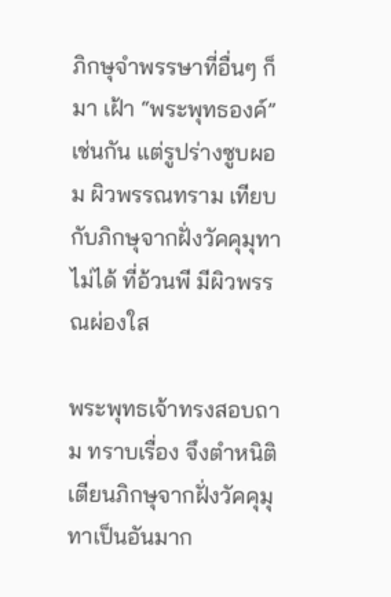ภิกษุจำพรรษาที่อื่นๆ ก็มา เฝ้า “พระพุทธองค์” เช่นกัน แต่รูปร่างซูบผอม ผิวพรรณทราม เทียบกับภิกษุจากฝั่งวัคคุมุทาไม่ได้ ที่อ้วนพี มีผิวพรรณผ่องใส

พระพุทธเจ้าทรงสอบถาม ทราบเรื่อง จึงตำหนิติเตียนภิกษุจากฝั่งวัคคุมุทาเป็นอันมาก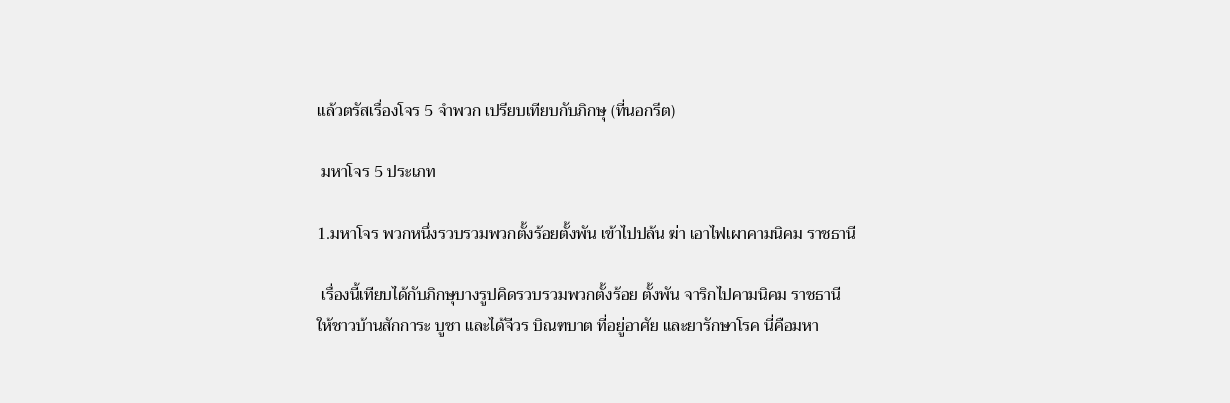แล้วตรัสเรื่องโจร 5 จำพวก เปรียบเทียบกับภิกษุ (ที่นอกรีต)

 มหาโจร 5 ประเภท

1.มหาโจร พวกหนึ่งรวบรวมพวกตั้งร้อยตั้งพัน เข้าไปปล้น ฆ่า เอาไฟเผาคามนิคม ราชธานี

 เรื่องนี้เทียบได้กับภิกษุบางรูปคิดรวบรวมพวกตั้งร้อย ตั้งพัน จาริกไปคามนิคม ราชธานี ให้ชาวบ้านสักการะ บูชา และได้จีวร บิณฑบาต ที่อยู่อาศัย และยารักษาโรค นี่คือมหา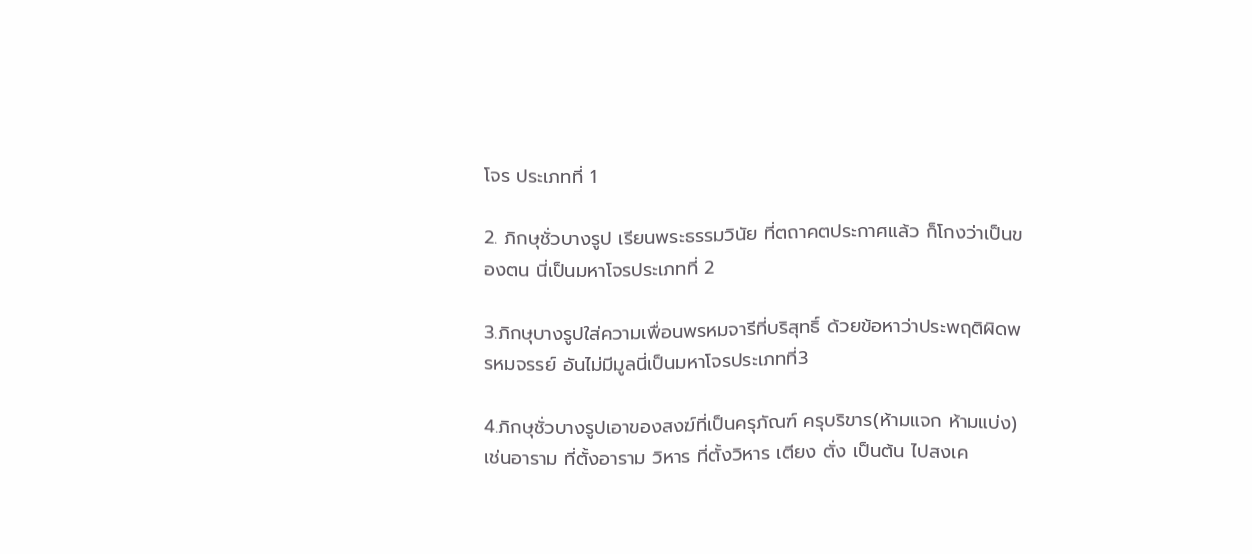โจร ประเภทที่ 1

2. ภิกษุชั่วบางรูป เรียนพระธรรมวินัย ที่ตถาคตประกาศแล้ว ก็โกงว่าเป็นของตน นี่เป็นมหาโจรประเภทที่ 2

3.ภิกษุบางรูปใส่ความเพื่อนพรหมจารีที่บริสุทธิ์ ด้วยข้อหาว่าประพฤติผิดพรหมจรรย์ อันไม่มีมูลนี่เป็นมหาโจรประเภทที่3

4.ภิกษุชั่วบางรูปเอาของสงฆ์ที่เป็นครุภัณฑ์ ครุบริขาร(ห้ามแจก ห้ามแบ่ง) เช่นอาราม ที่ตั้งอาราม วิหาร ที่ตั้งวิหาร เตียง ตั่ง เป็นต้น ไปสงเค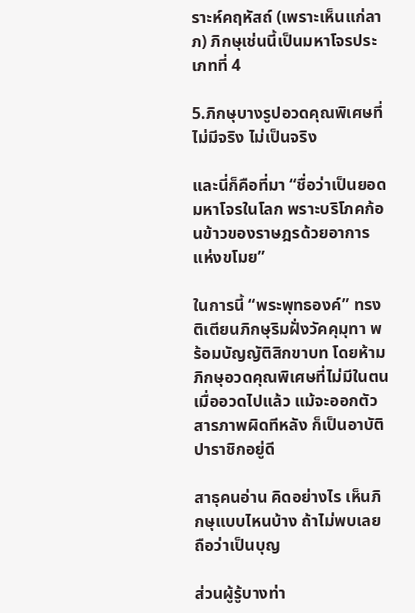ราะห์คฤหัสถ์ (เพราะเห็นแก่ลาภ) ภิกษุเช่นนี้เป็นมหาโจรประเภทที่ 4

5.ภิกษุบางรูปอวดคุณพิเศษที่ไม่มีจริง ไม่เป็นจริง

และนี่ก็คือที่มา “ชื่อว่าเป็นยอดมหาโจรในโลก พราะบริโภคก้อนข้าวของราษฎรด้วยอาการแห่งขโมย”

ในการนี้ “พระพุทธองค์” ทรงติเตียนภิกษุริมฝั่งวัคคุมุทา พร้อมบัญญัติสิกขาบท โดยห้ามภิกษุอวดคุณพิเศษที่ไม่มีในตน เมื่ออวดไปแล้ว แม้จะออกตัวสารภาพผิดทีหลัง ก็เป็นอาบัติปาราชิกอยู่ดี

สาธุคนอ่าน คิดอย่างไร เห็นภิกษุแบบไหนบ้าง ถ้าไม่พบเลย ถือว่าเป็นบุญ

ส่วนผู้รู้บางท่า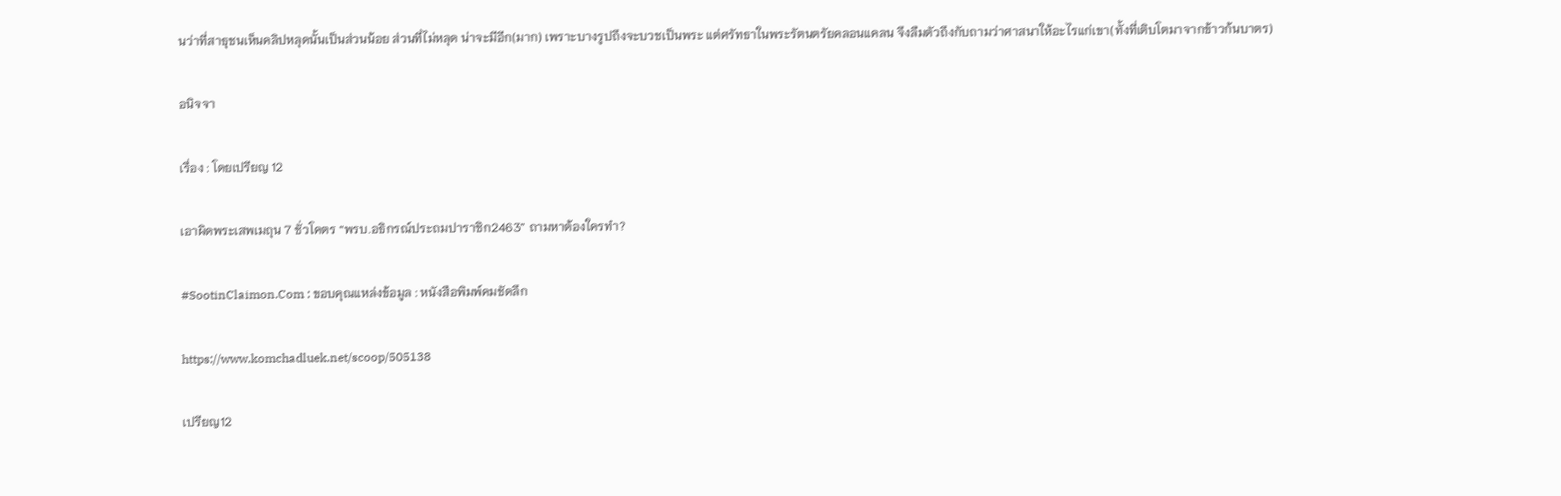นว่าที่สาธุชนเห็นคลิปหลุดนั้นเป็นส่วนน้อย ส่วนที่ไม่หลุด น่าจะมีอีก(มาก) เพราะบางรูปถึงจะบวชเป็นพระ แต่ศรัทธาในพระรัตนตรัยคลอนแคลน จึงลืมตัวถึงกับถามว่าศาสนาให้อะไรแก่เขา(ทั้งที่เติบโตมาจากข้าวก้นบาตร)

อนิจจา

เรื่อง : โดยเปรียญ 12

เอาผิดพระเสพเมถุน 7 ชั่วโคตร “พรบ.อธิกรณ์ประถมปาราชิก2463” ถามหาต้องใครทำ?

#SootinClaimon.Com : ขอบคุณแหล่งข้อมูล : หนังสือพิมพ์คมชัดลึก

https://www.komchadluek.net/scoop/505138

เปรียญ12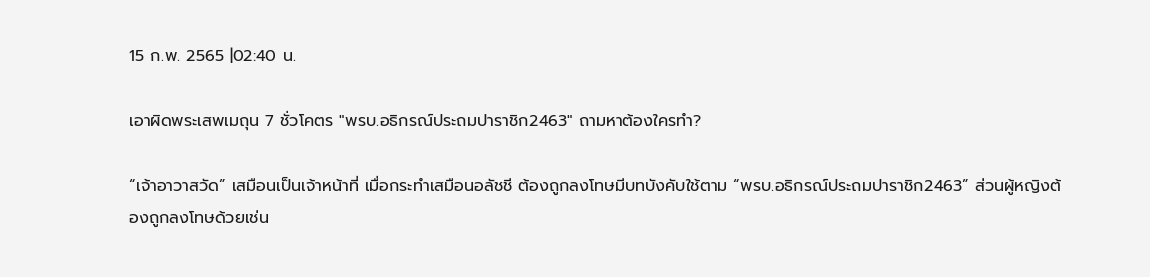15 ก.พ. 2565 |02:40 น.

เอาผิดพระเสพเมถุน 7 ชั่วโคตร "พรบ.อธิกรณ์ประถมปาราชิก2463" ถามหาต้องใครทำ?

“เจ้าอาวาสวัด” เสมือนเป็นเจ้าหน้าที่ เมื่อกระทำเสมือนอลัชชี ต้องถูกลงโทษมีบทบังคับใช้ตาม “พรบ.อธิกรณ์ประถมปาราชิก2463” ส่วนผู้หญิงต้องถูกลงโทษด้วยเช่น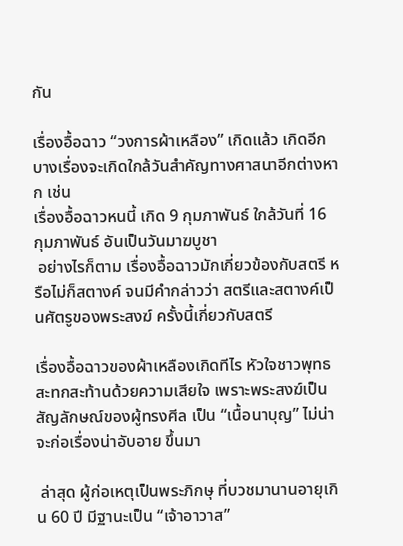กัน

เรื่องอื้อฉาว “วงการผ้าเหลือง” เกิดแล้ว เกิดอีก บางเรื่องจะเกิดใกล้วันสำคัญทางศาสนาอีกต่างหาก เช่น
เรื่องอื้อฉาวหนนี้ เกิด 9 กุมภาพันธ์ ใกล้วันที่ 16 กุมภาพันธ์ อันเป็นวันมาฆบูชา
 อย่างไรก็ตาม เรื่องอื้อฉาวมักเกี่ยวข้องกับสตรี หรือไม่ก็สตางค์ จนมีคำกล่าวว่า สตรีและสตางค์เป็นศัตรูของพระสงฆ์ ครั้งนี้เกี่ยวกับสตรี

เรื่องอื้อฉาวของผ้าเหลืองเกิดทีไร หัวใจชาวพุทธสะทกสะท้านด้วยความเสียใจ เพราะพระสงฆ์เป็นสัญลักษณ์ของผู้ทรงศีล เป็น “เนื้อนาบุญ” ไม่น่าจะก่อเรื่องน่าอับอาย ขึ้นมา

 ล่าสุด ผู้ก่อเหตุเป็นพระภิกษุ ที่บวชมานานอายุเกิน 60 ปี มีฐานะเป็น “เจ้าอาวาส”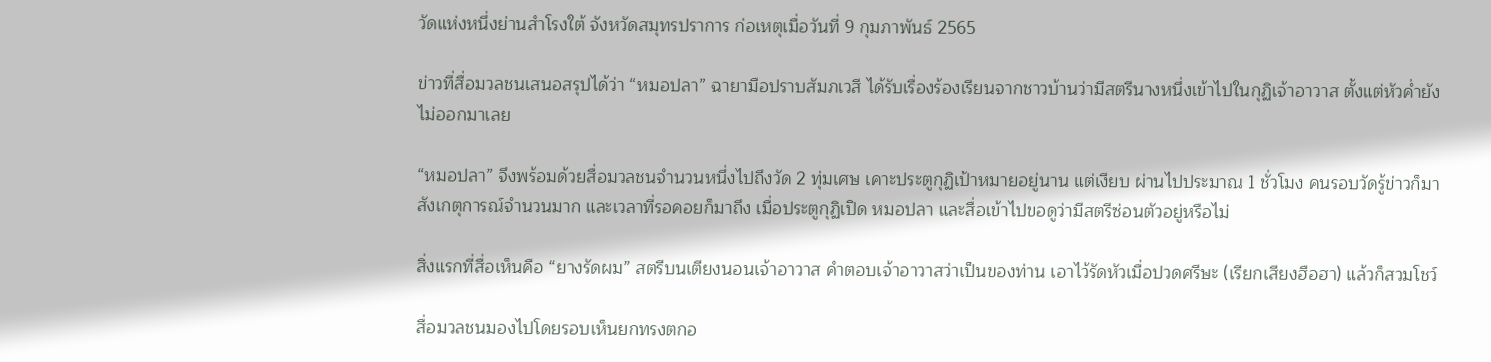วัดแห่งหนึ่งย่านสำโรงใต้ จังหวัดสมุทรปราการ ก่อเหตุเมื่อวันที่ 9 กุมภาพันธ์ 2565

ข่าวที่สื่อมวลชนเสนอสรุปได้ว่า “หมอปลา” ฉายามือปราบสัมภเวสี ได้รับเรื่องร้องเรียนจากชาวบ้านว่ามีสตรีนางหนึ่งเข้าไปในกุฏิเจ้าอาวาส ตั้งแต่หัวค่ำยังไม่ออกมาเลย

“หมอปลา” จึงพร้อมด้วยสื่อมวลชนจำนวนหนึ่งไปถึงวัด 2 ทุ่มเศษ เคาะประตูกุฏิเป้าหมายอยู่นาน แต่เงียบ ผ่านไปประมาณ 1 ชั่วโมง คนรอบวัดรู้ข่าวก็มาสังเกตุการณ์จำนวนมาก และเวลาที่รอคอยก็มาถึง เมื่อประตูกุฏิเปิด หมอปลา และสื่อเข้าไปขอดูว่ามีสตรีซ่อนตัวอยู่หรือไม่

สิ่งแรกที่สื่อเห็นคือ “ยางรัดผม” สตรีบนเตียงนอนเจ้าอาวาส คำตอบเจ้าอาวาสว่าเป็นของท่าน เอาไว้รัดหัวเมื่อปวดศรีษะ (เรียกเสียงฮือฮา) แล้วก็สวมโชว์

สื่อมวลชนมองไปโดยรอบเห็นยกทรงตกอ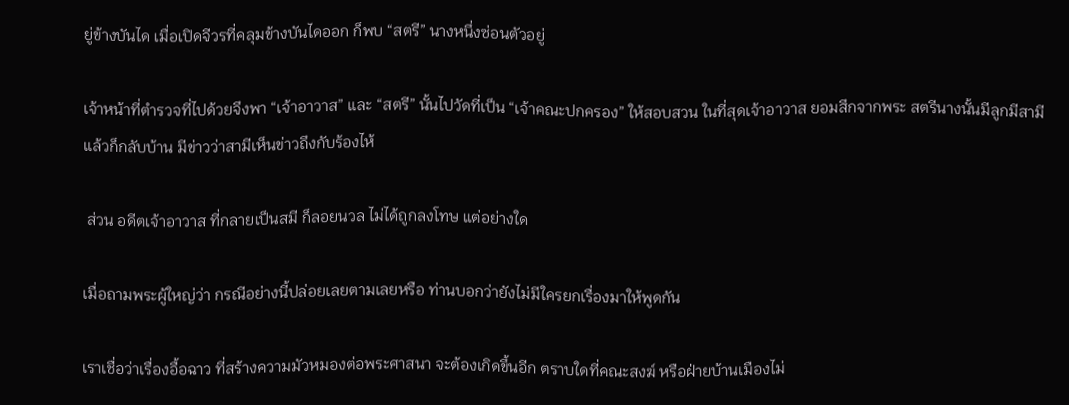ยู่ข้างบันได เมื่อเปิดจีวรที่คลุมข้างบันไดออก ก็พบ “สตรี” นางหนึ่งซ่อนตัวอยู่

เจ้าหน้าที่ตำรวจที่ไปด้วยจึงพา “เจ้าอาวาส” และ “สตรี” นั้นไปวัดที่เป็น “เจ้าคณะปกครอง” ให้สอบสวน ในที่สุดเจ้าอาวาส ยอมสึกจากพระ สตรีนางนั้นมีลูกมีสามีแล้วก็กลับบ้าน มีข่าวว่าสามีเห็นข่าวถึงกับร้องไห้

 ส่วน อดีตเจ้าอาวาส ที่กลายเป็นสมี ก็ลอยนวล ไม่ได้ถูกลงโทษ แต่อย่างใด

เมื่อถามพระผู้ใหญ่ว่า กรณีอย่างนี้ปล่อยเลยตามเลยหรือ ท่านบอกว่ายังไม่มีใครยกเรื่องมาให้พูดกัน

เราเชื่อว่าเรื่องอื้อฉาว ที่สร้างความมัวหมองต่อพระศาสนา จะต้องเกิดขึ้นอีก ตราบใดที่คณะสงฆ์ หรือฝ่ายบ้านเมืองไม่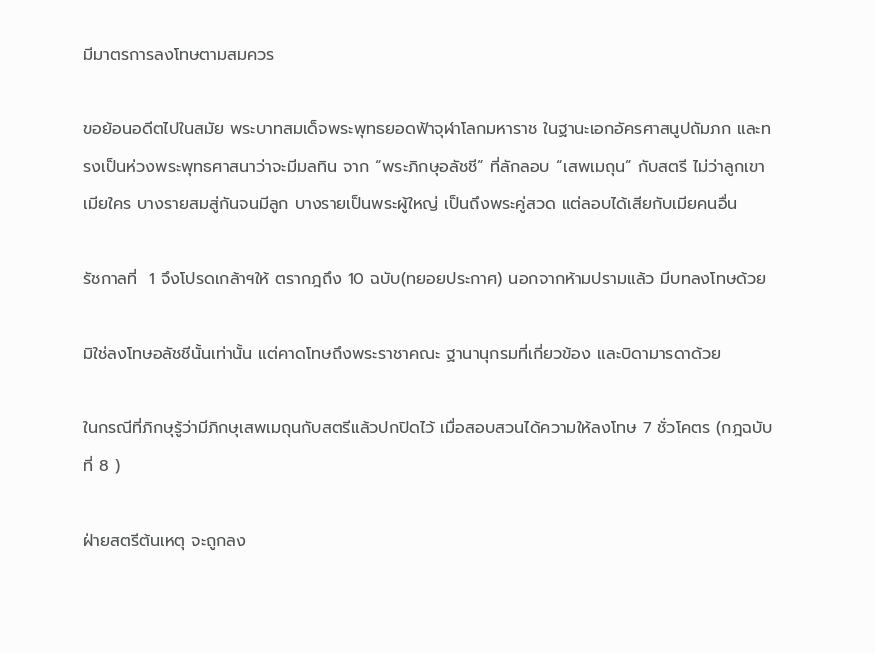มีมาตรการลงโทษตามสมควร

ขอย้อนอดีตไปในสมัย พระบาทสมเด็จพระพุทธยอดฟ้าจุฬาโลกมหาราช ในฐานะเอกอัครศาสนูปถัมภก และทรงเป็นห่วงพระพุทธศาสนาว่าจะมีมลทิน จาก “พระภิกษุอลัชชี” ที่ลักลอบ “เสพเมถุน” กับสตรี ไม่ว่าลูกเขา เมียใคร บางรายสมสู่กันจนมีลูก บางรายเป็นพระผู้ใหญ่ เป็นถึงพระคู่สวด แต่ลอบได้เสียกับเมียคนอื่น

รัชกาลที่  1 จึงโปรดเกล้าฯให้ ตรากฎถึง 10 ฉบับ(ทยอยประกาศ) นอกจากห้ามปรามแล้ว มีบทลงโทษด้วย

มิใช่ลงโทษอลัชชีนั้นเท่านั้น แต่คาดโทษถึงพระราชาคณะ ฐานานุกรมที่เกี่ยวข้อง และบิดามารดาด้วย

ในกรณีที่ภิกษุรู้ว่ามีภิกษุเสพเมถุนกับสตรีแล้วปกปิดไว้ เมื่อสอบสวนได้ความให้ลงโทษ 7 ชั่วโคตร (กฎฉบับที่ 8 )

ฝ่ายสตรีต้นเหตุ จะถูกลง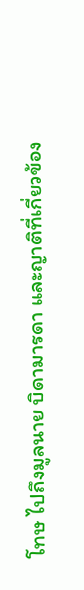โทษ ไปถึงมูลนาย บิดามารดา และญาติที่เกี่ยวข้อง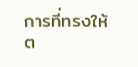การที่ทรงให้ต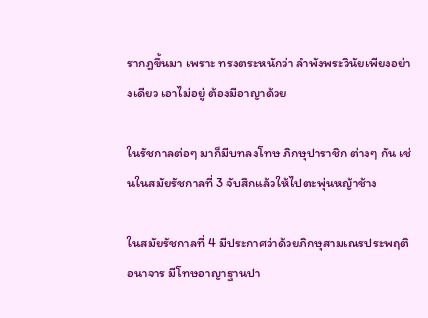รากฎขึ้นมา เพราะ ทรงตระหนักว่า ลำพังพระวินัยเพียงอย่างเดียว เอาไม่อยู่ ต้องมีอาญาด้วย

ในรัชกาลต่อๆ มาก็มีบทลงโทษ ภิกษุปาราชิก ต่างๆ กัน เช่นในสมัยรัชกาลที่ 3 จับสึกแล้วให้ไปตะพุ่นหญ้าช้าง

ในสมัยรัชกาลที่ 4 มีประกาศว่าด้วยภิกษุสามเณรประพฤติอนาจาร มีโทษอาญาฐานปา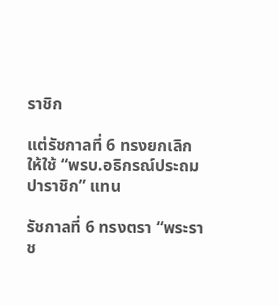ราชิก

แต่รัชกาลที่ 6 ทรงยกเลิก ให้ใช้ “พรบ.อธิกรณ์ประถมปาราชิก” แทน

รัชกาลที่ 6 ทรงตรา “พระราช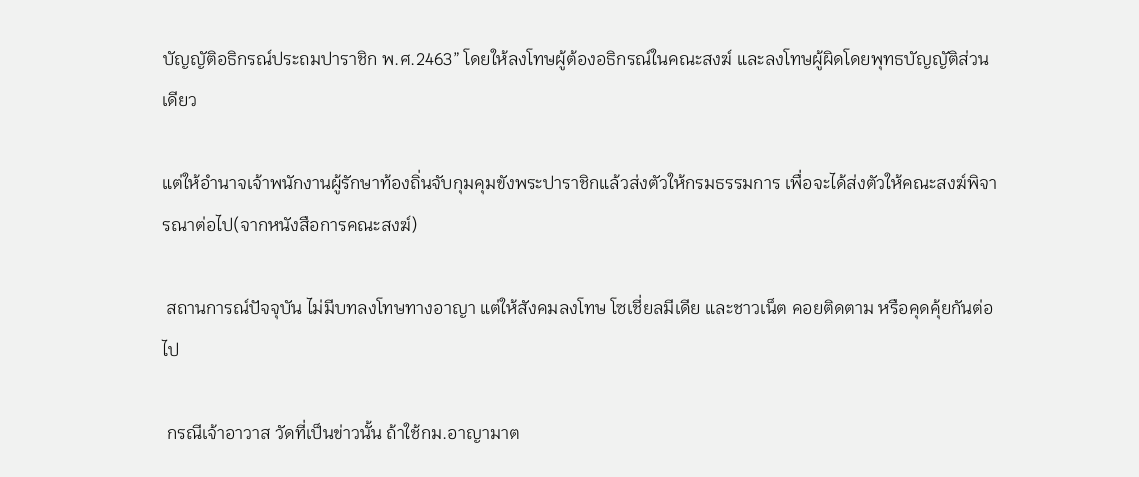บัญญัติอธิกรณ์ประถมปาราชิก พ.ศ.2463” โดยให้ลงโทษผู้ต้องอธิกรณ์ในคณะสงฆ์ และลงโทษผู้ผิดโดยพุทธบัญญัติส่วนเดียว

แต่ให้อำนาจเจ้าพนักงานผู้รักษาท้องถิ่นจับกุมคุมขังพระปาราชิกแล้วส่งตัวให้กรมธรรมการ เพื่อจะได้ส่งตัวให้คณะสงฆ์พิจารณาต่อไป(จากหนังสือการคณะสงฆ์)

 สถานการณ์ปัจจุบัน ไม่มีบทลงโทษทางอาญา แต่ให้สังคมลงโทษ โซเชี่ยลมีเดีย และชาวเน็ต คอยติดตาม หรือคุดคุ้ยกันต่อไป

 กรณีเจ้าอาวาส วัดที่เป็นข่าวนั้น ถ้าใช้กม.อาญามาต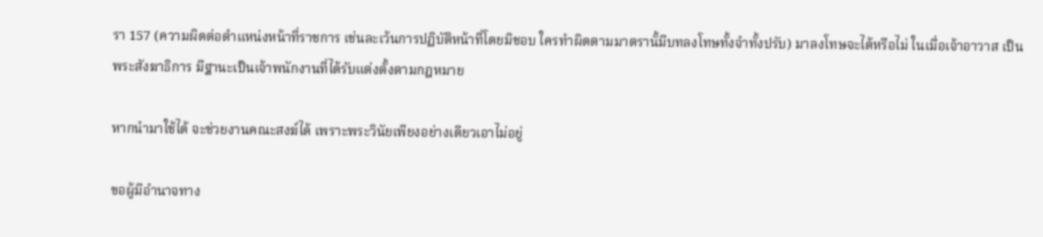รา 157 (ความผิดต่อตำแหน่งหน้าที่ราชการ เช่นละเว้นการปฏิบัติหน้าที่โดยมิชอบ ใครทำผิดตามมาตรานั้มีบทลงโทษทั้งจำทั้งปรับ) มาลงโทษจะได้หรือไม่ ในเมื่อเจ้าอาวาส เป็นพระสังฆาธิการ มีฐานะเป็นเจ้าพนักงานที่ได้รับแต่งตั้งตามกฎหมาย

หากนำมาใช้ได้ จะช่วยงานคณะสงฆ์ได้ เพราะพระวินัยเพียงอย่างเดียวเอาไม่อยู่

ขอผู้มีอำนาจทาง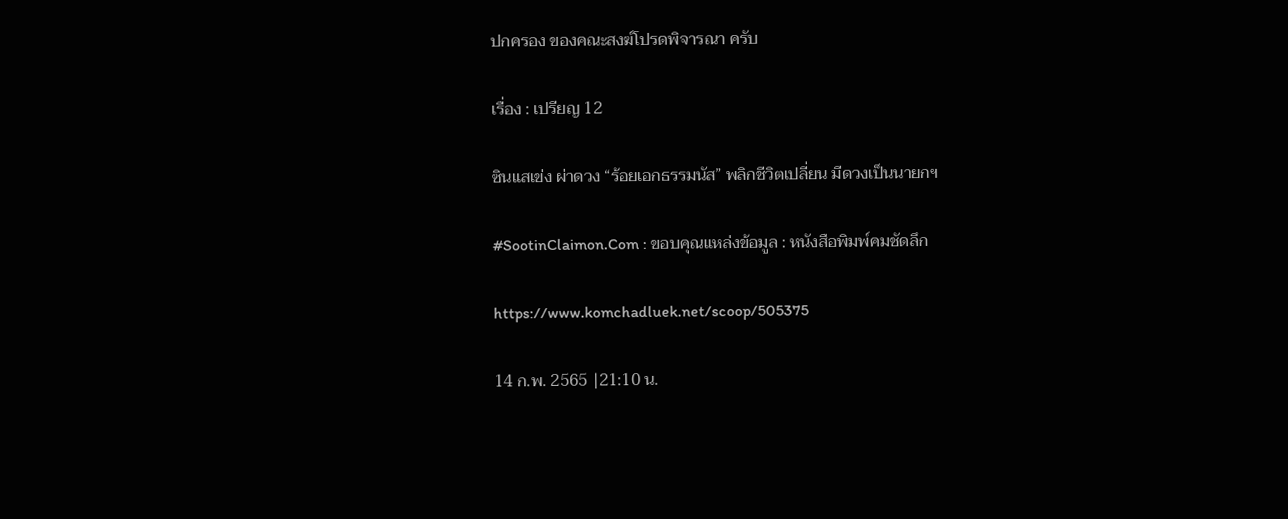ปกครอง ของคณะสงฆ์โปรดพิจารณา ครับ

เรื่อง : เปรียญ 12

ซินแสเข่ง ผ่าดวง “ร้อยเอกธรรมนัส” พลิกชีวิตเปลี่ยน มีดวงเป็นนายกฯ

#SootinClaimon.Com : ขอบคุณแหล่งข้อมูล : หนังสือพิมพ์คมชัดลึก

https://www.komchadluek.net/scoop/505375

14 ก.พ. 2565 |21:10 น.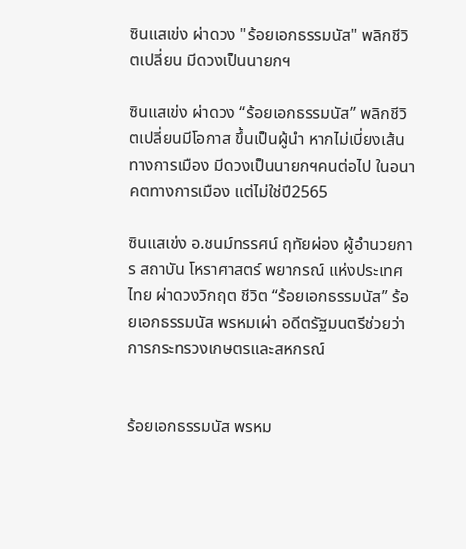ซินแสเข่ง ผ่าดวง "ร้อยเอกธรรมนัส" พลิกชีวิตเปลี่ยน มีดวงเป็นนายกฯ

ซินแสเข่ง ผ่าดวง “ร้อยเอกธรรมนัส” พลิกชีวิตเปลี่ยนมีโอกาส ขึ้นเป็นผู้นำ หากไม่เบี่ยงเส้นทางการเมือง มีดวงเป็นนายกฯคนต่อไป ในอนาคตทางการเมือง แต่ไม่ใช่ปี2565

ซินแสเข่ง อ.ชนม์ทรรศน์ ฤทัยผ่อง ผู้อำนวยการ สถาบัน โหราศาสตร์ พยากรณ์ แห่งประเทศไทย ผ่าดวงวิกฤต ชีวิต “ร้อยเอกธรรมนัส” ร้อยเอกธรรมนัส พรหมเผ่า อดีตรัฐมนตรีช่วยว่าการกระทรวงเกษตรและสหกรณ์


ร้อยเอกธรรมนัส พรหม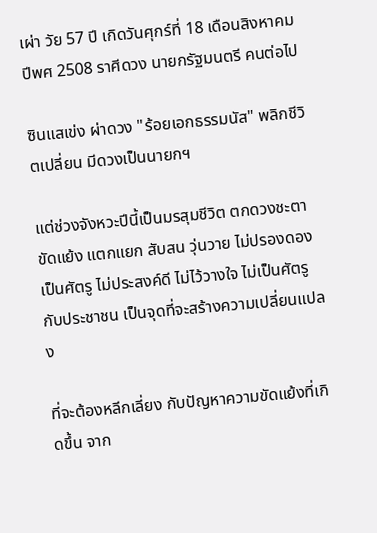เผ่า วัย 57 ปี เกิดวันศุกร์ที่ 18 เดือนสิงหาคม ปีพศ 2508 ราศีดวง นายกรัฐมนตรี คนต่อไป

ซินแสเข่ง ผ่าดวง "ร้อยเอกธรรมนัส" พลิกชีวิตเปลี่ยน มีดวงเป็นนายกฯ

แต่ช่วงจังหวะปีนี้เป็นมรสุมชีวิต ตกดวงชะตาขัดแย้ง แตกแยก สับสน วุ่นวาย ไม่ปรองดอง เป็นศัตรู ไม่ประสงค์ดี ไม่ไว้วางใจ ไม่เป็นศัตรูกับประชาชน เป็นจุดที่จะสร้างความเปลี่ยนแปลง

ที่จะต้องหลีกเลี่ยง กับปัญหาความขัดแย้งที่เกิดขึ้น จาก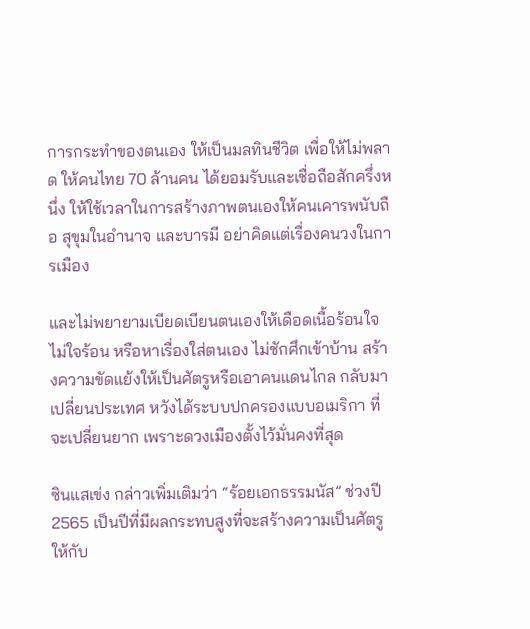การกระทำของตนเอง ให้เป็นมลทินชีวิต เพื่อให้ไม่พลาด ให้คนไทย 70 ล้านคน ได้ยอมรับและเชื่อถือสักครึ่งหนึ่ง ให้ใช้เวลาในการสร้างภาพตนเองให้คนเคารพนับถือ สุขุมในอำนาจ และบารมี อย่าคิดแต่เรื่องคนวงในการเมือง

และไม่พยายามเบียดเบียนตนเองให้เดือดเนื้อร้อนใจ ไม่ใจร้อน หรือหาเรื่องใส่ตนเอง ไม่ชักศึกเข้าบ้าน สร้างความขัดแย้งให้เป็นศัตรูหรือเอาคนแดนไกล กลับมาเปลี่ยนประเทศ หวังได้ระบบปกครองแบบอเมริกา ที่จะเปลี่ยนยาก เพราะดวงเมืองตั้งไว้มั่นคงที่สุด

ซินแสเข่ง กล่าวเพิ่มเติมว่า “ร้อยเอกธรรมนัส” ช่วงปี 2565 เป็นปีที่มีผลกระทบสูงที่จะสร้างความเป็นศัตรูให้กับ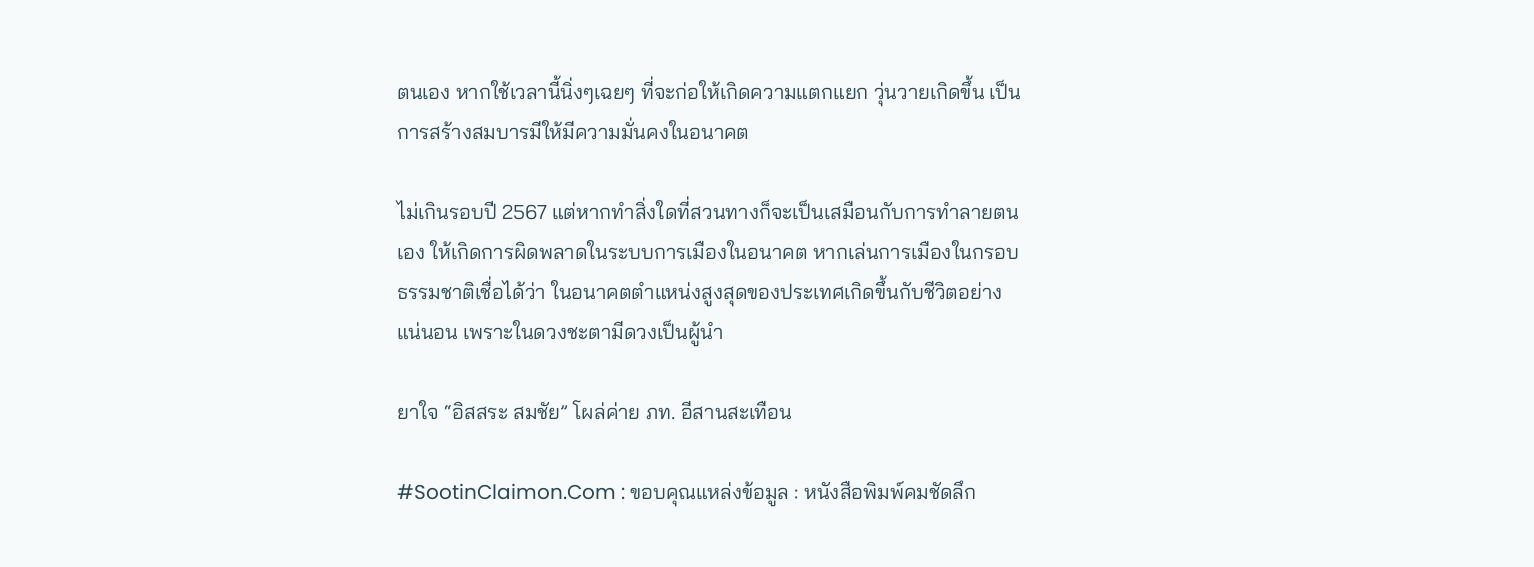ตนเอง หากใช้เวลานี้นิ่งๆเฉยๆ ที่จะก่อให้เกิดความแตกแยก วุ่นวายเกิดขึ้น เป็นการสร้างสมบารมีให้มีความมั่นคงในอนาคต

ไม่เกินรอบปี 2567 แต่หากทำสิ่งใดที่สวนทางก็จะเป็นเสมือนกับการทำลายตนเอง ให้เกิดการผิดพลาดในระบบการเมืองในอนาคต หากเล่นการเมืองในกรอบธรรมชาติเชื่อได้ว่า ในอนาคตตำแหน่งสูงสุดของประเทศเกิดขึ้นกับชีวิตอย่างแน่นอน เพราะในดวงชะตามีดวงเป็นผู้นำ

ยาใจ “อิสสระ สมชัย” โผล่ค่าย ภท. อีสานสะเทือน

#SootinClaimon.Com : ขอบคุณแหล่งข้อมูล : หนังสือพิมพ์คมชัดลึก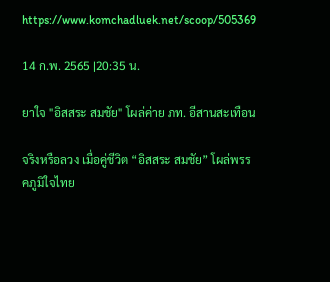https://www.komchadluek.net/scoop/505369

14 ก.พ. 2565 |20:35 น.

ยาใจ "อิสสระ สมชัย" โผล่ค่าย ภท. อีสานสะเทือน

จริงหรือลวง เมื่อคู่ชีวิต “อิสสระ สมชัย” โผล่พรรคภูมิใจไทย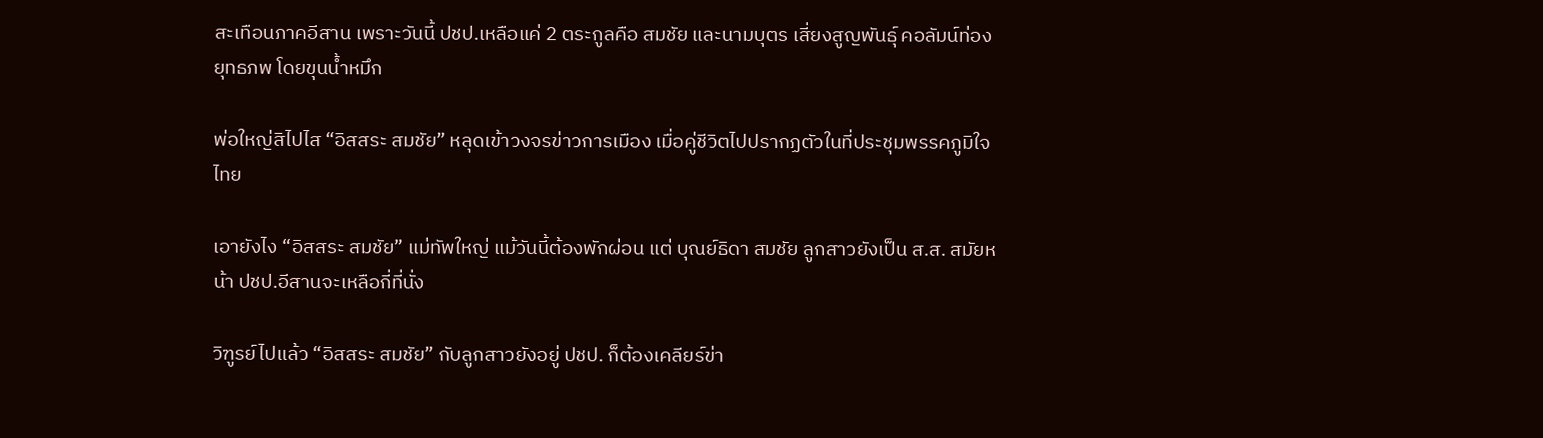สะเทือนภาคอีสาน เพราะวันนี้ ปชป.เหลือแค่ 2 ตระกูลคือ สมชัย และนามบุตร เสี่ยงสูญพันธุ์ คอลัมน์ท่องยุทธภพ โดยขุนน้ำหมึก

พ่อใหญ่สิไปไส “อิสสระ สมชัย” หลุดเข้าวงจรข่าวการเมือง เมื่อคู่ชีวิตไปปรากฏตัวในที่ประชุมพรรคภูมิใจไทย

เอายังไง “อิสสระ สมชัย” แม่ทัพใหญ่ แม้วันนี้ต้องพักผ่อน แต่ บุณย์ธิดา สมชัย ลูกสาวยังเป็น ส.ส. สมัยหน้า ปชป.อีสานจะเหลือกี่ที่นั่ง

วิฑูรย์ไปแล้ว “อิสสระ สมชัย” กับลูกสาวยังอยู่ ปชป. ก็ต้องเคลียร์ข่า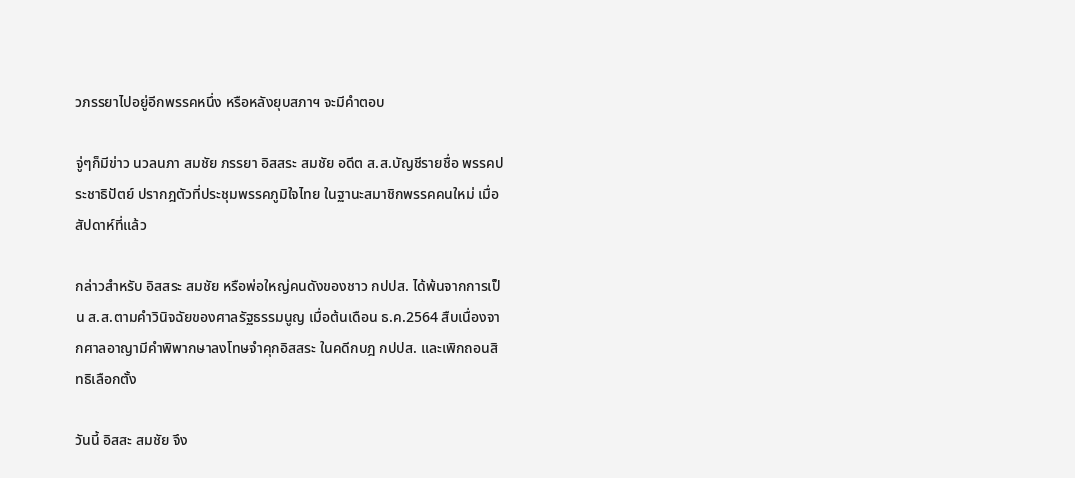วภรรยาไปอยู่อีกพรรคหนึ่ง หรือหลังยุบสภาฯ จะมีคำตอบ

จู่ๆก็มีข่าว นวลนภา สมชัย ภรรยา อิสสระ สมชัย อดีต ส.ส.บัญชีรายชื่อ พรรคประชาธิปัตย์ ปรากฎตัวที่ประชุมพรรคภูมิใจไทย ในฐานะสมาชิกพรรคคนใหม่ เมื่อสัปดาห์ที่แล้ว

กล่าวสำหรับ อิสสระ สมชัย หรือพ่อใหญ่คนดังของชาว กปปส. ได้พ้นจากการเป็น ส.ส.ตามคำวินิจฉัยของศาลรัฐธรรมนูญ เมื่อต้นเดือน ธ.ค.2564 สืบเนื่องจากศาลอาญามีคำพิพากษาลงโทษจำคุกอิสสระ ในคดีกบฎ กปปส. และเพิกถอนสิทธิเลือกตั้ง

วันนี้ อิสสะ สมชัย จึง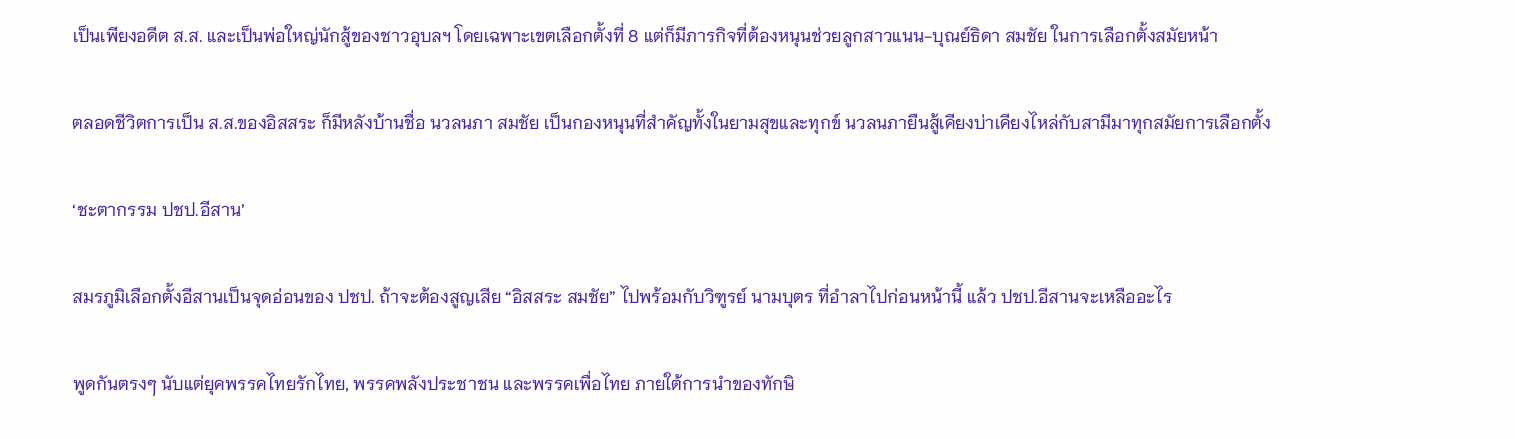เป็นเพียงอดีต ส.ส. และเป็นพ่อใหญ่นักสู้ของชาวอุบลฯ โดยเฉพาะเขตเลือกตั้งที่ 8 แต่ก็มีภารกิจที่ต้องหนุนช่วยลูกสาวแนน-บุณย์ธิดา สมชัย ในการเลือกตั้งสมัยหน้า

ตลอดชีวิตการเป็น ส.ส.ของอิสสระ ก็มีหลังบ้านชื่อ นวลนภา สมชัย เป็นกองหนุนที่สำคัญทั้งในยามสุขและทุกข์ นวลนภายืนสู้เคียงบ่าเคียงไหล่กับสามีมาทุกสมัยการเลือกตั้ง

‘ชะตากรรม ปชป.อีสาน’

สมรภูมิเลือกตั้งอีสานเป็นจุดอ่อนของ ปชป. ถ้าจะต้องสูญเสีย “อิสสระ สมชัย” ไปพร้อมกับวิฑูรย์ นามบุตร ที่อำลาไปก่อนหน้านี้ แล้ว ปชป.อีสานจะเหลืออะไร

พูดกันตรงๆ นับแต่ยุคพรรคไทยรักไทย, พรรคพลังประชาชน และพรรคเพื่อไทย ภายใต้การนำของทักษิ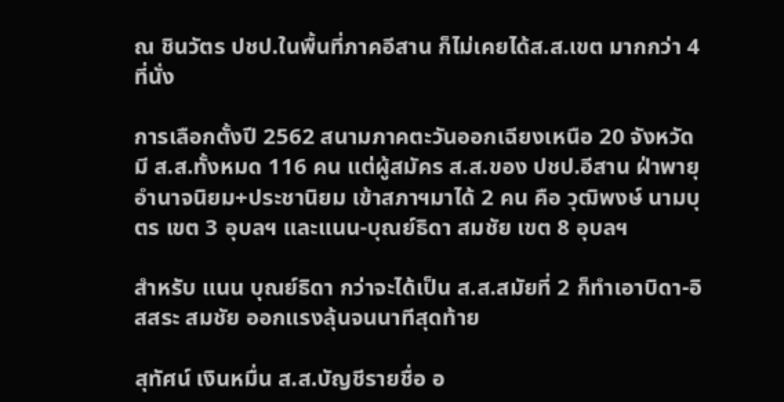ณ ชินวัตร ปชป.ในพื้นที่ภาคอีสาน ก็ไม่เคยได้ส.ส.เขต มากกว่า 4 ที่นั่ง

การเลือกตั้งปี 2562 สนามภาคตะวันออกเฉียงเหนือ 20 จังหวัด มี ส.ส.ทั้งหมด 116 คน แต่ผู้สมัคร ส.ส.ของ ปชป.อีสาน ฝ่าพายุอำนาจนิยม+ประชานิยม เข้าสภาฯมาได้ 2 คน คือ วุฒิพงษ์ นามบุตร เขต 3 อุบลฯ และแนน-บุณย์ธิดา สมชัย เขต 8 อุบลฯ

สำหรับ แนน บุณย์ธิดา กว่าจะได้เป็น ส.ส.สมัยที่ 2 ก็ทำเอาบิดา-อิสสระ สมชัย ออกแรงลุ้นจนนาทีสุดท้าย

สุทัศน์ เงินหมื่น ส.ส.บัญชีรายชื่อ อ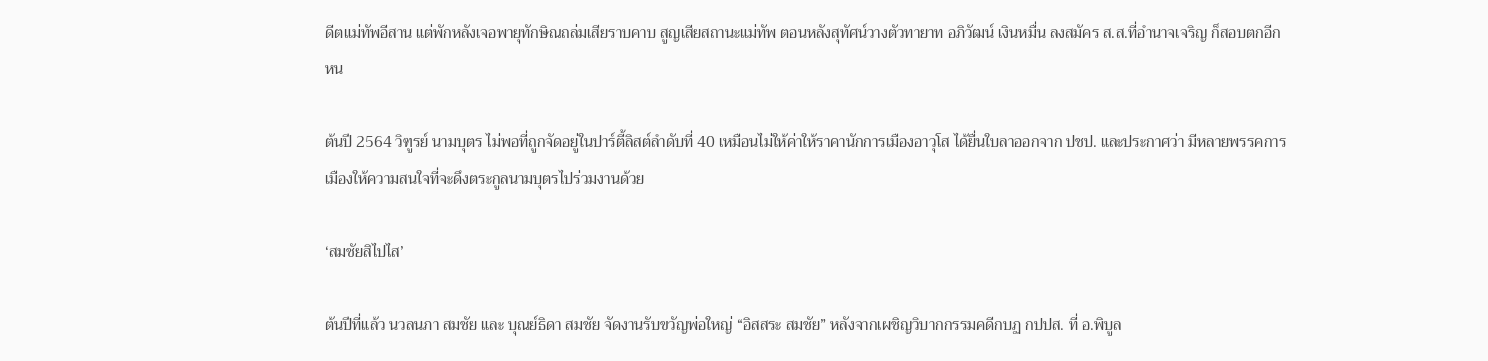ดีตแม่ทัพอีสาน แต่พักหลังเจอพายุทักษิณถล่มเสียราบคาบ สูญเสียสถานะแม่ทัพ ตอนหลังสุทัศน์วางตัวทายาท อภิวัฒน์ เงินหมื่น ลงสมัคร ส.ส.ที่อำนาจเจริญ ก็สอบตกอีกหน

ต้นปี 2564 วิฑูรย์ นามบุตร ไม่พอที่ถูกจัดอยู่ในปาร์ตี้ลิสต์ลำดับที่ 40 เหมือนไม่ให้ค่าให้ราคานักการเมืองอาวุโส ได้ยื่นใบลาออกจาก ปชป. และประกาศว่า มีหลายพรรคการเมืองให้ความสนใจที่จะดึงตระกูลนามบุตรไปร่วมงานด้วย

‘สมชัยสิไปไส’

ต้นปีที่แล้ว นวลนภา สมชัย และ บุณย์ธิดา สมชัย จัดงานรับขวัญพ่อใหญ่ “อิสสระ สมชัย” หลังจากเผชิญวิบากกรรมคดีกบฏ กปปส. ที่ อ.พิบูล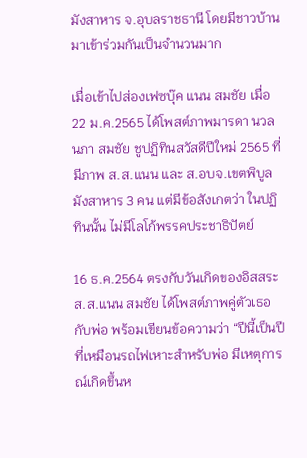มังสาหาร จ.อุบลราชธานี โดยมีชาวบ้านมาเข้าร่วมกันเป็นจำนวนมาก

เมื่อเข้าไปส่องเฟซบุ๊ค แนน สมชัย เมื่อ 22 ม.ค.2565 ได้โพสต์ภาพมารดา นวลนภา สมชัย ชูปฏิทินสวัสดีปีใหม่ 2565 ที่มีภาพ ส.ส.แนน และ ส.อบจ.เขตพิบูลมังสาหาร 3 คน แต่มีข้อสังเกตว่า ในปฏิทินนั้น ไม่มีโลโก้พรรคประชาธิปัตย์

16 ธ.ค.2564 ตรงกับวันเกิดของอิสสระ ส.ส.แนน สมชัย ได้โพสต์ภาพคู่ตัวเธอกับพ่อ พร้อมเขียนข้อความว่า “ปีนี้เป็นปีที่เหมือนรถไฟเหาะสำหรับพ่อ มีเหตุการณ์เกิดขึ้นห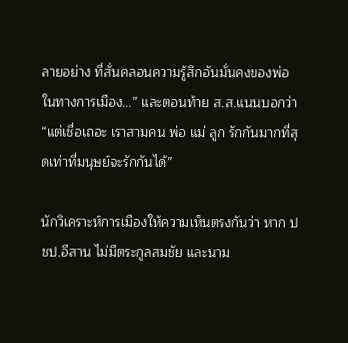ลายอย่าง ที่สั่นคลอนความรู้สึกอันมั่นคงของพ่อในทางการเมือง…” และตอนท้าย ส.ส.แนนบอกว่า “แต่เชื่อเถอะ เราสามคน พ่อ แม่ ลูก รักกันมากที่สุดเท่าที่มนุษย์จะรักกันได้”

นักวิเคราะห์การเมืองให้ความเห็นตรงกันว่า หาก ปชป.อีสาน ไม่มีตระกูลสมชัย และนาม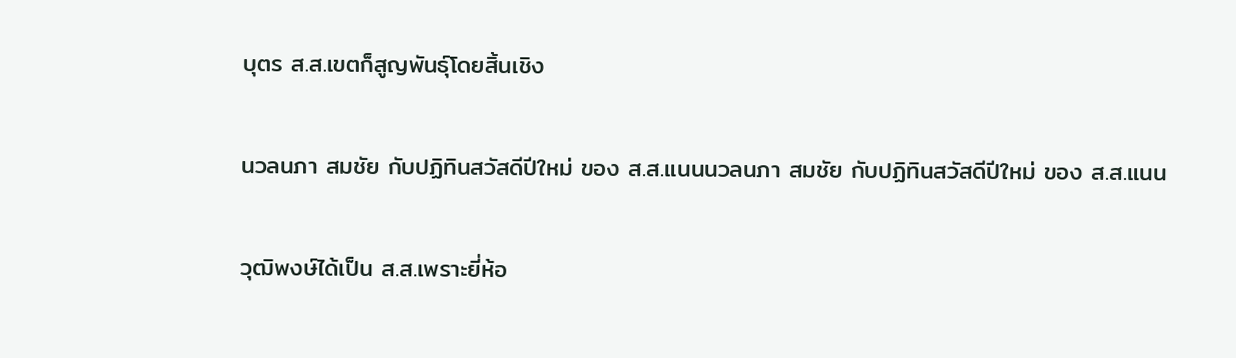บุตร ส.ส.เขตก็สูญพันธุ์โดยสิ้นเชิง

นวลนภา สมชัย กับปฏิทินสวัสดีปีใหม่ ของ ส.ส.แนนนวลนภา สมชัย กับปฏิทินสวัสดีปีใหม่ ของ ส.ส.แนน

วุฒิพงษ์ได้เป็น ส.ส.เพราะยี่ห้อ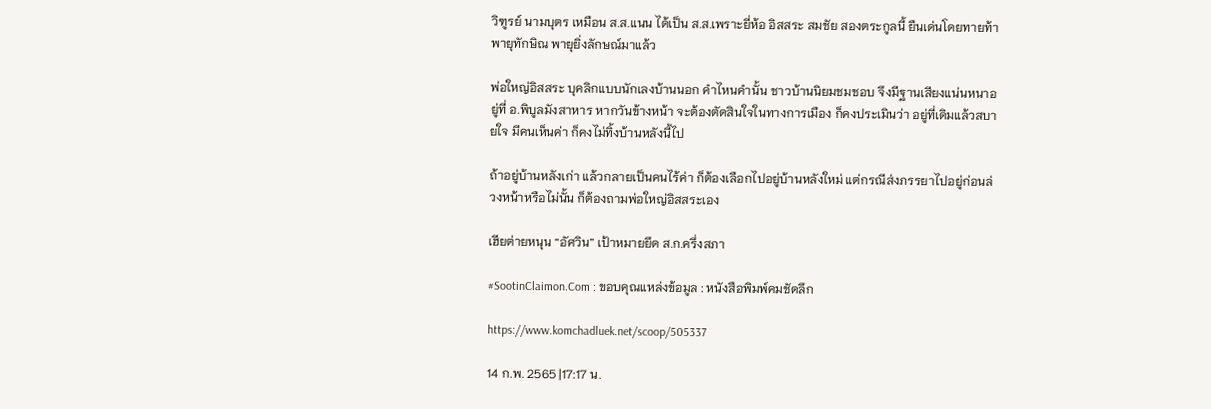วิฑูรย์ นามบุตร เหมือน ส.ส.แนน ได้เป็น ส.ส.เพราะยี่ห้อ อิสสระ สมชัย สองตระกูลนี้ ยืนเด่นโดยทายท้าพายุทักษิณ พายุยิ่งลักษณ์มาแล้ว

พ่อใหญ่อิสสระ บุคลิกแบบนักเลงบ้านนอก คำไหนคำนั้น ชาวบ้านนิยมชมชอบ จึงมีฐานเสียงแน่นหนาอยู่ที่ อ.พิบูลมังสาหาร หากวันข้างหน้า จะต้องตัดสินใจในทางการเมือง ก็คงประเมินว่า อยู่ที่เดิมแล้วสบายใจ มีคนเห็นค่า ก็คงไม่ทิ้งบ้านหลังนี้ไป

ถ้าอยู่บ้านหลังเก่า แล้วกลายเป็นคนไร้ค่า ก็ต้องเลือกไปอยู่บ้านหลังใหม่ แต่กรณีส่งภรรยาไปอยู่ก่อนล่วงหน้าหรือไม่นั้น ก็ต้องถามพ่อใหญ่อิสสระเอง

เฮียต่ายหนุน “อัศวิน” เป้าหมายยึด ส.ก.ครึ่งสภา

#SootinClaimon.Com : ขอบคุณแหล่งข้อมูล : หนังสือพิมพ์คมชัดลึก

https://www.komchadluek.net/scoop/505337

14 ก.พ. 2565 |17:17 น.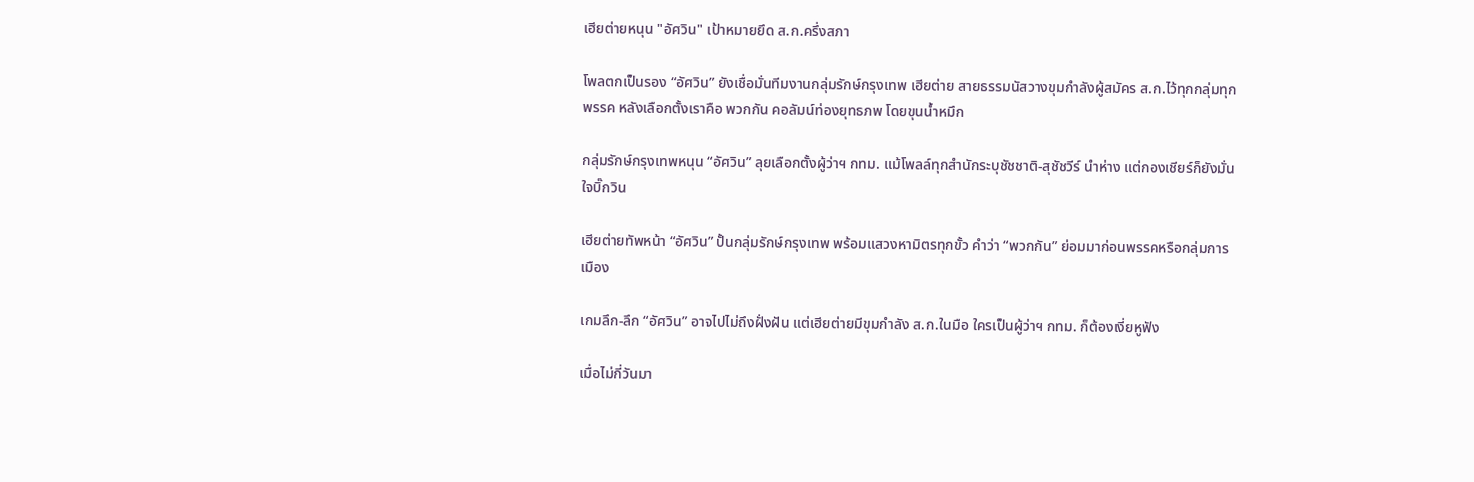เฮียต่ายหนุน "อัศวิน" เป้าหมายยึด ส.ก.ครึ่งสภา

โพลตกเป็นรอง “อัศวิน” ยังเชื่อมั่นทีมงานกลุ่มรักษ์กรุงเทพ เฮียต่าย สายธรรมนัสวางขุมกำลังผู้สมัคร ส.ก.ไว้ทุกกลุ่มทุกพรรค หลังเลือกตั้งเราคือ พวกกัน คอลัมน์ท่องยุทธภพ โดยขุนน้ำหมึก

กลุ่มรักษ์กรุงเทพหนุน “อัศวิน” ลุยเลือกตั้งผู้ว่าฯ กทม. แม้โพลล์ทุกสำนักระบุชัชชาติ-สุชัชวีร์ นำห่าง แต่กองเชียร์ก็ยังมั่นใจบิ๊กวิน

เฮียต่ายทัพหน้า “อัศวิน” ปั้นกลุ่มรักษ์กรุงเทพ พร้อมแสวงหามิตรทุกขั้ว คำว่า “พวกกัน” ย่อมมาก่อนพรรคหรือกลุ่มการเมือง

เกมลึก-ลึก “อัศวิน” อาจไปไม่ถึงฝั่งฝัน แต่เฮียต่ายมีขุมกำลัง ส.ก.ในมือ ใครเป็นผู้ว่าฯ กทม. ก็ต้องเงี่ยหูฟัง

เมื่อไม่กี่วันมา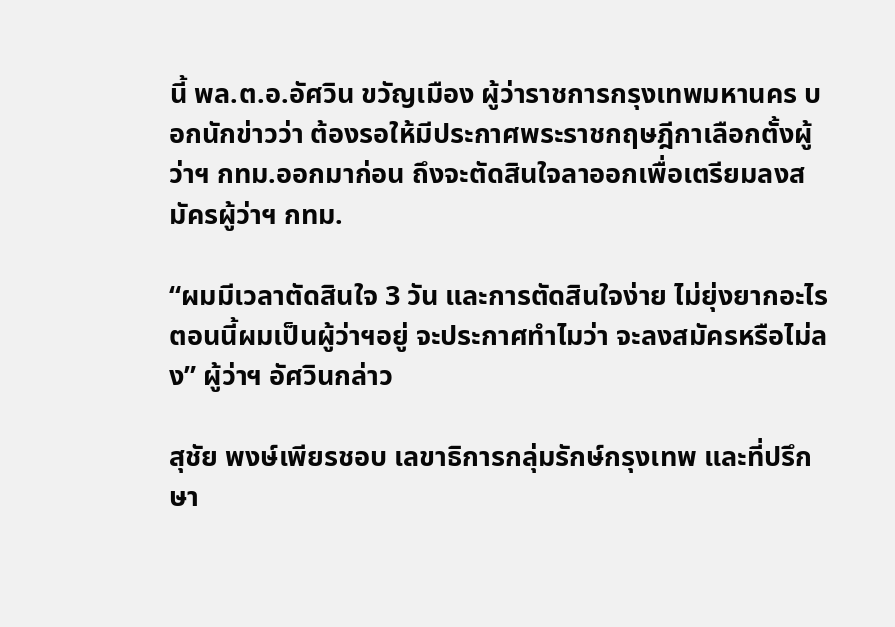นี้ พล.ต.อ.อัศวิน ขวัญเมือง ผู้ว่าราชการกรุงเทพมหานคร บอกนักข่าวว่า ต้องรอให้มีประกาศพระราชกฤษฎีกาเลือกตั้งผู้ว่าฯ กทม.ออกมาก่อน ถึงจะตัดสินใจลาออกเพื่อเตรียมลงสมัครผู้ว่าฯ กทม.

“ผมมีเวลาตัดสินใจ 3 วัน และการตัดสินใจง่าย ไม่ยุ่งยากอะไร ตอนนี้ผมเป็นผู้ว่าฯอยู่ จะประกาศทำไมว่า จะลงสมัครหรือไม่ลง” ผู้ว่าฯ อัศวินกล่าว

สุชัย พงษ์เพียรชอบ เลขาธิการกลุ่มรักษ์กรุงเทพ และที่ปรึกษา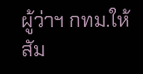ผู้ว่าฯ กทม.ให้สัม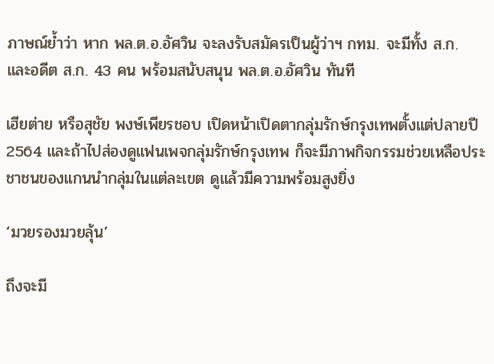ภาษณ์ย้ำว่า หาก พล.ต.อ.อัศวิน จะลงรับสมัครเป็นผู้ว่าฯ กทม. จะมีทั้ง ส.ก. และอดีต ส.ก. 43 คน พร้อมสนับสนุน พล.ต.อ.อัศวิน ทันที

เฮียต่าย หรือสุชัย พงษ์เพียรชอบ เปิดหน้าเปิดตากลุ่มรักษ์กรุงเทพตั้งแต่ปลายปี 2564 และถ้าไปส่องดูแฟนเพจกลุ่มรักษ์กรุงเทพ ก็จะมีภาพกิจกรรมช่วยเหลือประชาชนของแกนนำกลุ่มในแต่ละเขต ดูแล้วมีความพร้อมสูงยิ่ง

‘มวยรองมวยลุ้น’

ถึงจะมี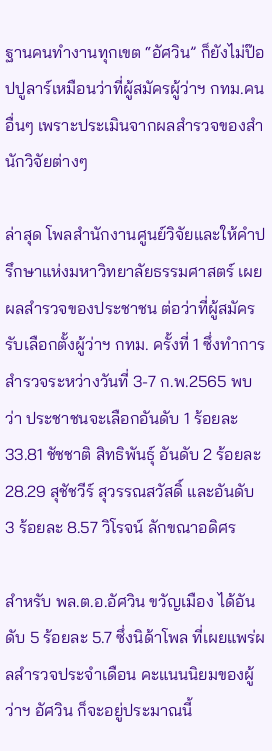ฐานคนทำงานทุกเขต “อัศวิน” ก็ยังไม่ป๊อปปูลาร์เหมือนว่าที่ผู้สมัครผู้ว่าฯ กทม.คนอื่นๆ เพราะประเมินจากผลสำรวจของสำนักวิจัยต่างๆ

ล่าสุด โพลสำนักงานศูนย์วิจัยและให้คำปรึกษาแห่งมหาวิทยาลัยธรรมศาสตร์ เผยผลสำรวจของประชาชน ต่อว่าที่ผู้สมัครรับเลือกตั้งผู้ว่าฯ กทม. ครั้งที่ 1 ซึ่งทำการสำรวจระหว่างวันที่ 3-7 ก.พ.2565 พบว่า ประชาชนจะเลือกอันดับ 1 ร้อยละ 33.81 ชัชชาติ สิทธิพันธุ์ อันดับ 2 ร้อยละ 28.29 สุชัชวีร์ สุวรรณสวัสดิ์ และอันดับ 3 ร้อยละ 8.57 วิโรจน์ ลักขณาอดิศร

สำหรับ พล.ต.อ.อัศวิน ขวัญเมือง ได้อันดับ 5 ร้อยละ 5.7 ซึ่งนิด้าโพล ที่เผยแพร่ผลสำรวจประจำเดือน คะแนนนิยมของผู้ว่าฯ อัศวิน ก็จะอยู่ประมาณนี้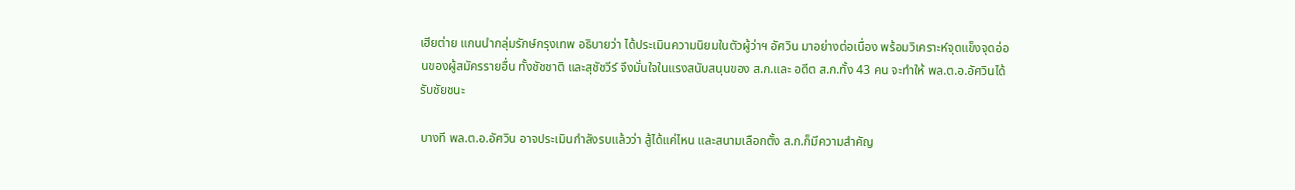เฮียต่าย แกนนำกลุ่มรักษ์กรุงเทพ อธิบายว่า ได้ประเมินความนิยมในตัวผู้ว่าฯ อัศวิน มาอย่างต่อเนื่อง พร้อมวิเคราะห์จุดแข็งจุดอ่อนของผู้สมัครรายอื่น ทั้งชัชชาติ และสุชัชวีร์ จึงมั่นใจในแรงสนับสนุนของ ส.ก.และ อดีต ส.ก.ทั้ง 43 คน จะทำให้ พล.ต.อ.อัศวินได้รับชัยชนะ

บางที พล.ต.อ.อัศวิน อาจประเมินกำลังรบแล้วว่า สู้ได้แค่ไหน และสนามเลือกตั้ง ส.ก.ก็มีความสำคัญ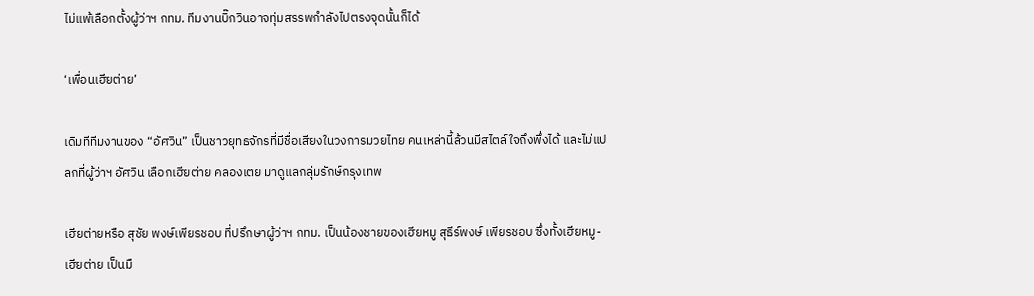ไม่แพ้เลือกตั้งผู้ว่าฯ กทม. ทีมงานบิ๊กวินอาจทุ่มสรรพกำลังไปตรงจุดนั้นก็ได้

‘เพื่อนเฮียต่าย’

เดิมทีทีมงานของ “อัศวิน” เป็นชาวยุทธจักรที่มีชื่อเสียงในวงการมวยไทย คนเหล่านี้ล้วนมีสไตล์ใจถึงพึ่งได้ และไม่แปลกที่ผู้ว่าฯ อัศวิน เลือกเฮียต่าย คลองเตย มาดูแลกลุ่มรักษ์กรุงเทพ

เฮียต่ายหรือ สุชัย พงษ์เพียรชอบ ที่ปรึกษาผู้ว่าฯ กทม. เป็นน้องชายของเฮียหมู สุธีร์พงษ์ เพียรชอบ ซึ่งทั้งเฮียหมู-เฮียต่าย เป็นมื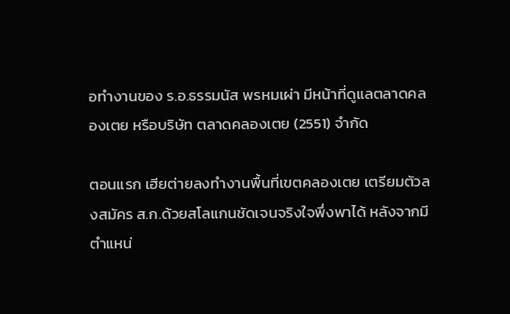อทำงานของ ร.อ.ธรรมนัส พรหมเผ่า มีหน้าที่ดูแลตลาดคลองเตย หรือบริษัท ตลาดคลองเตย (2551) จำกัด

ตอนแรก เฮียต่ายลงทำงานพื้นที่เขตคลองเตย เตรียมตัวลงสมัคร ส.ก.ด้วยสโลแกนชัดเจนจริงใจพึ่งพาได้ หลังจากมีตำแหน่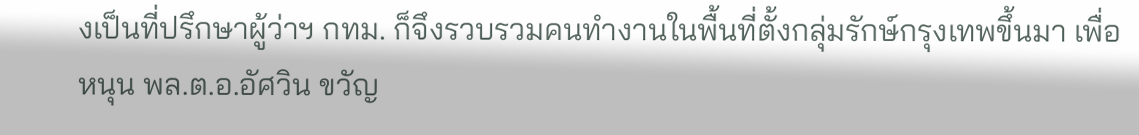งเป็นที่ปรึกษาผู้ว่าฯ กทม. ก็จึงรวบรวมคนทำงานในพื้นที่ตั้งกลุ่มรักษ์กรุงเทพขึ้นมา เพื่อหนุน พล.ต.อ.อัศวิน ขวัญ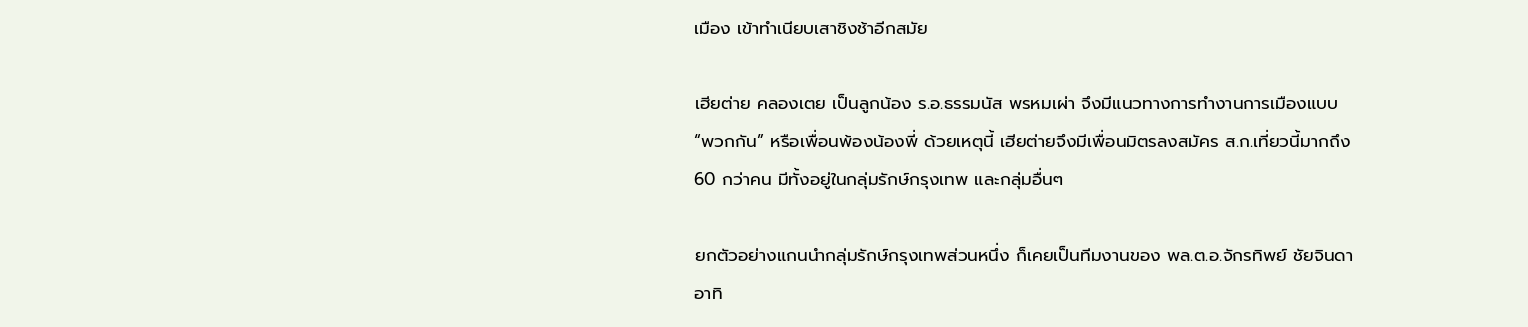เมือง เข้าทำเนียบเสาชิงช้าอีกสมัย

เฮียต่าย คลองเตย เป็นลูกน้อง ร.อ.ธรรมนัส พรหมเผ่า จึงมีแนวทางการทำงานการเมืองแบบ “พวกกัน” หรือเพื่อนพ้องน้องพี่ ด้วยเหตุนี้ เฮียต่ายจึงมีเพื่อนมิตรลงสมัคร ส.ก.เที่ยวนี้มากถึง 60 กว่าคน มีทั้งอยู่ในกลุ่มรักษ์กรุงเทพ และกลุ่มอื่นๆ

ยกตัวอย่างแกนนำกลุ่มรักษ์กรุงเทพส่วนหนึ่ง ก็เคยเป็นทีมงานของ พล.ต.อ.จักรทิพย์ ชัยจินดา อาทิ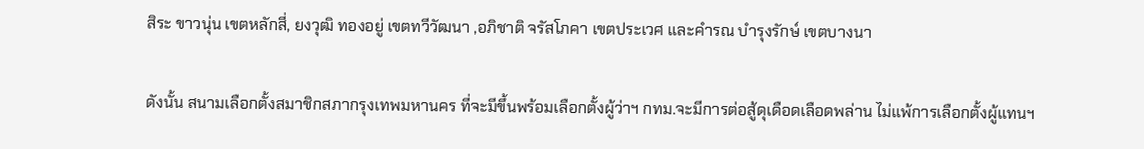สิระ ขาวนุ่น เขตหลักสี่, ยงวุฒิ ทองอยู่ เขตทวีวัฒนา ,อภิชาติ จรัสโภคา เขตประเวศ และคำรณ บำรุงรักษ์ เขตบางนา

ดังนั้น สนามเลือกตั้งสมาชิกสภากรุงเทพมหานคร ที่จะมีขึ้นพร้อมเลือกตั้งผู้ว่าฯ กทม.จะมีการต่อสู้ดุเดือดเลือดพล่าน ไม่แพ้การเลือกตั้งผู้แทนฯ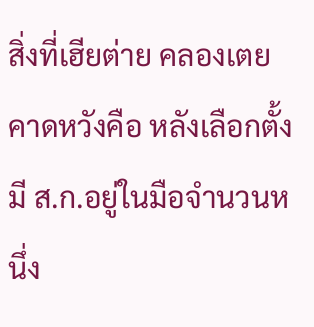สิ่งที่เฮียต่าย คลองเตย คาดหวังคือ หลังเลือกตั้งมี ส.ก.อยู่ในมือจำนวนหนึ่ง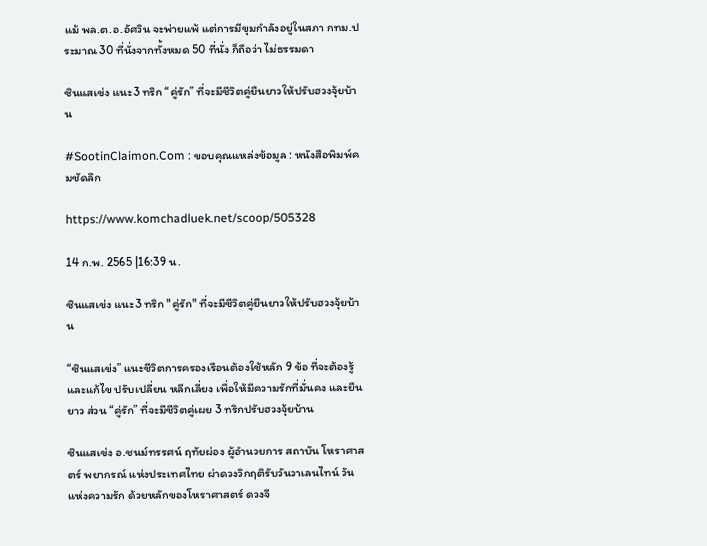แม้ พล.ต.อ.อัศวิน จะพ่ายแพ้ แต่การมีขุมกำลังอยู่ในสภา กทม.ประมาณ 30 ที่นั่งจากทั้งหมด 50 ที่นั่ง ก็ถือว่า ไม่ธรรมดา

ซินแสเข่ง แนะ3 ทริก “คู่รัก” ที่จะมีชีวิตคู่ยืนยาวให้ปรับฮวงจุ้ยบ้าน

#SootinClaimon.Com : ขอบคุณแหล่งข้อมูล : หนังสือพิมพ์คมชัดลึก

https://www.komchadluek.net/scoop/505328

14 ก.พ. 2565 |16:39 น.

ซินแสเข่ง แนะ3 ทริก "คู่รัก" ที่จะมีชีวิตคู่ยืนยาวให้ปรับฮวงจุ้ยบ้าน

“ซินแสเข่ง” แนะชีวิตการครองเรือนต้องใช้หลัก 9 ข้อ ที่จะต้องรู้ และแก้ไข ปรับเปลี่ยน หลีกเลี่ยง เพื่อให้มีความรักที่มั่นคง และยืนยาว ส่วน “คู่รัก” ที่จะมีชีวิตคู่เผย 3 ทริกปรับฮวงจุ้ยบ้าน

ซินแสเข่ง อ.ชนม์ทรรศน์ ฤทัยผ่อง ผู้อำนวยการ สถาบัน โหราศาสตร์ พยากรณ์ แห่งประเทศไทย ผ่าดวงวิกฤติรับวันวาเลนไทน์ วันแห่งความรัก ด้วยหลักของโหราศาสตร์ ดวงจี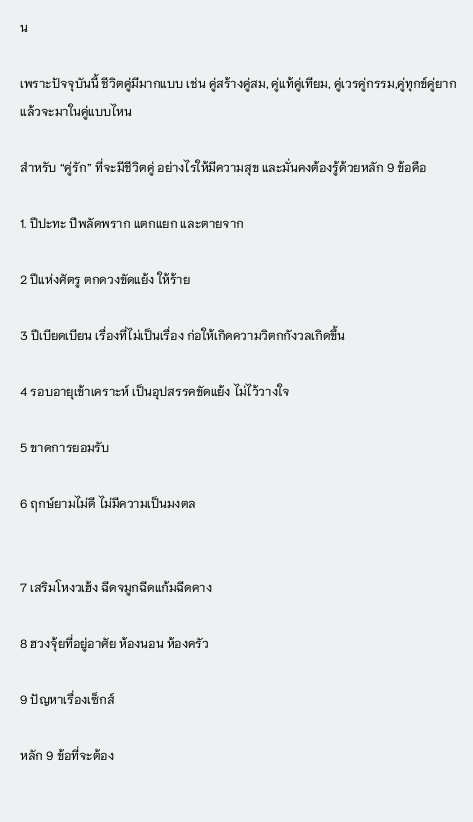น

เพราะปัจจุบันนี้ ชีวิตคู่มีมากแบบ เช่น คู่สร้างคู่สม, คู่แท้คู่เทียม, คู่เวรคู่กรรม,คู่ทุกข์คู่ยาก แล้วจะมาในคู่แบบไหน

สำหรับ “คู่รัก” ที่จะมีชีวิตคู่ อย่างไรให้มีความสุข และมั่นคงต้องรู้ด้วยหลัก 9 ข้อคือ

1. ปีปะทะ ปีพลัดพราก แตกแยก และตายจาก

2 ปีแห่งศัตรู ตกดวงขัดแย้ง ให้ร้าย

3 ปีเบียดเบียน เรื่องที่ไม่เป็นเรื่อง ก่อให้เกิดความวิตกกังวลเกิดขึ้น

4 รอบอายุเข้าเคราะห์ เป็นอุปสรรคขัดแย้ง ไม่ไว้วางใจ

5 ขาดการยอมรับ

6 ฤกษ์ยามไม่ดี ไม่มีความเป็นมงตล


7 เสริมโหงวเฮ้ง ฉีดจมูกฉีดแก้มฉีดคาง

8 ฮวงจุ้ยที่อยู่อาศัย ห้องนอน ห้องครัว

9 ปัญหาเรื่องเซ็กส์

หลัก 9 ข้อที่จะต้อง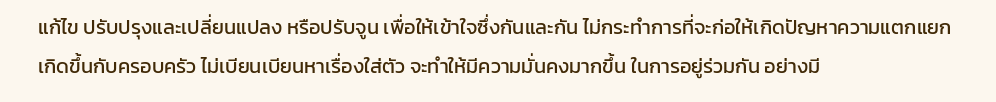แก้ไข ปรับปรุงและเปลี่ยนแปลง หรือปรับจูน เพื่อให้เข้าใจซึ่งกันและกัน ไม่กระทำการที่จะก่อให้เกิดปัญหาความแตกแยก เกิดขึ้นกับครอบครัว ไม่เบียนเบียนหาเรื่องใส่ตัว จะทำให้มีความมั่นคงมากขึ้น ในการอยู่ร่วมกัน อย่างมี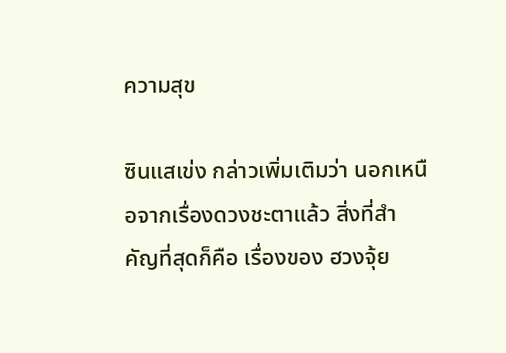ความสุข

ซินแสเข่ง กล่าวเพิ่มเติมว่า นอกเหนือจากเรื่องดวงชะตาแล้ว สิ่งที่สำคัญที่สุดก็คือ เรื่องของ ฮวงจุ้ย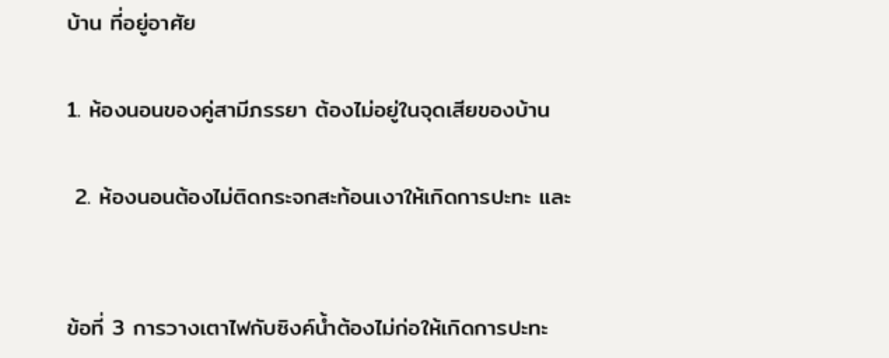บ้าน ที่อยู่อาศัย

1. ห้องนอนของคู่สามีภรรยา ต้องไม่อยู่ในจุดเสียของบ้าน

 2. ห้องนอนต้องไม่ติดกระจกสะท้อนเงาให้เกิดการปะทะ และ


ข้อที่ 3 การวางเตาไฟกับซิงค์น้ำต้องไม่ก่อให้เกิดการปะทะ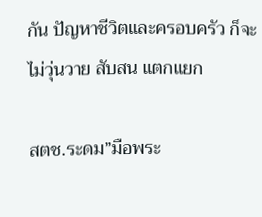กัน ปัญหาชีวิตและครอบครัว ก็จะไม่วุ่นวาย สับสน แตกแยก

สตช.ระดม”มือพระ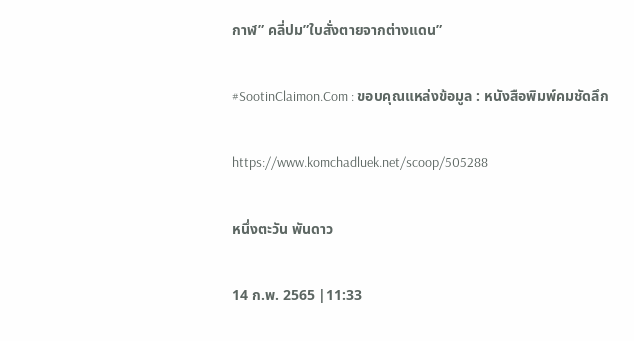กาฬ” คลี่ปม”ใบสั่งตายจากต่างแดน”

#SootinClaimon.Com : ขอบคุณแหล่งข้อมูล : หนังสือพิมพ์คมชัดลึก

https://www.komchadluek.net/scoop/505288

หนึ่งตะวัน พันดาว

14 ก.พ. 2565 |11:33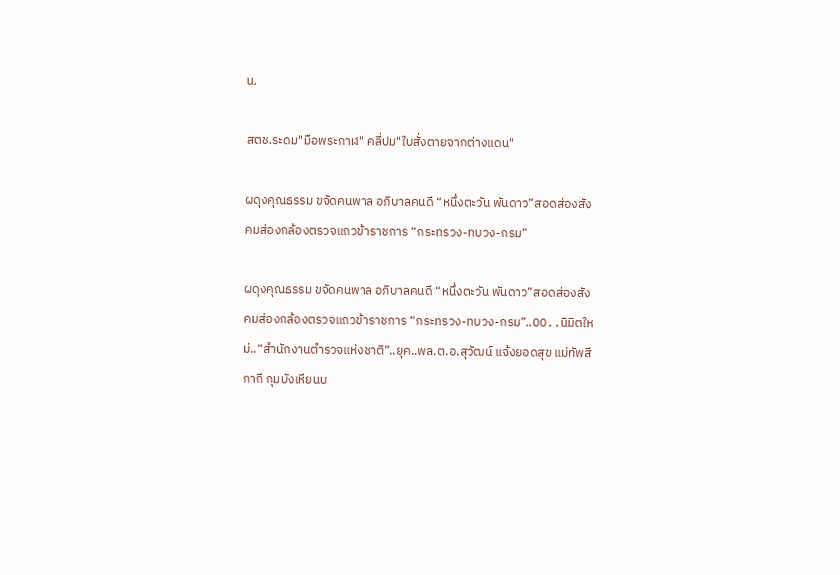น.

สตช.ระดม"มือพระกาฬ" คลี่ปม"ใบสั่งตายจากต่างแดน"

ผดุงคุณธรรม ขจัดคนพาล อภิบาลคนดี “หนึ่งตะวัน พันดาว”สอดส่องสังคมส่องกล้องตรวจแถวข้าราชการ “กระทรวง-ทบวง-กรม”

ผดุงคุณธรรม ขจัดคนพาล อภิบาลคนดี “หนึ่งตะวัน พันดาว”สอดส่องสังคมส่องกล้องตรวจแถวข้าราชการ “กระทรวง-ทบวง-กรม”..OO..นิมิตใหม่..“สำนักงานตำรวจแห่งชาติ”..ยุค..พล.ต.อ.สุวัฒน์ แจ้งยอดสุข แม่ทัพสีกากี กุมบังเหียนบ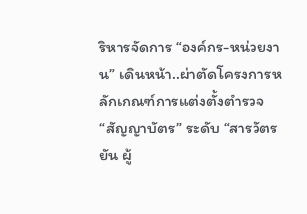ริหารจัดการ “องค์กร-หน่วยงาน” เดินหน้า..ผ่าตัดโครงการหลักเกณฑ์การแต่งตั้งตำรวจ“สัญญาบัตร” ระดับ “สารวัตร ยัน ผู้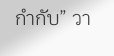กำกับ” วา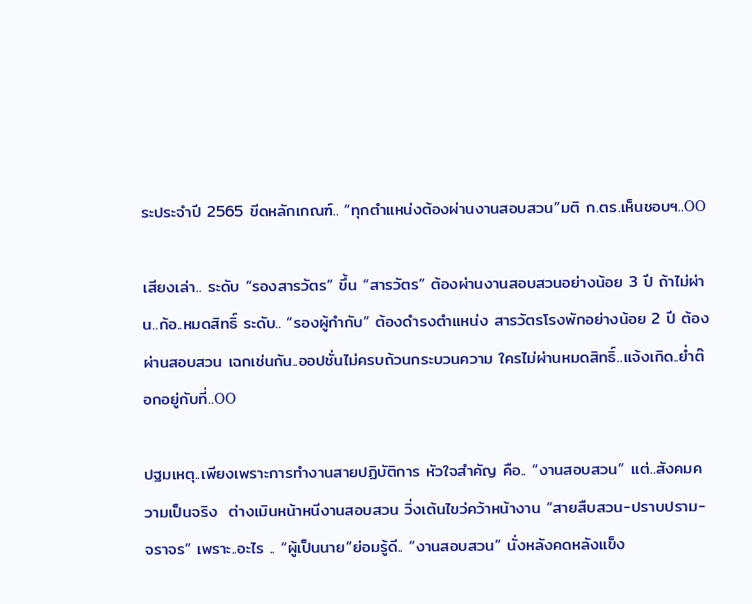ระประจำปี 2565 ขีดหลักเกณฑ์.. “ทุกตำแหน่งต้องผ่านงานสอบสวน”มติ ก.ตร.เห็นชอบฯ..OO

เสียงเล่า.. ระดับ “รองสารวัตร” ขึ้น “สารวัตร” ต้องผ่านงานสอบสวนอย่างน้อย 3 ปี ถ้าไม่ผ่าน..ก้อ..หมดสิทธิ์ ระดับ.. “รองผู้กำกับ” ต้องดำรงตำแหน่ง สารวัตรโรงพักอย่างน้อย 2 ปี ต้องผ่านสอบสวน เฉกเช่นกัน..ออปชั่นไม่ครบถ้วนกระบวนความ ใครไม่ผ่านหมดสิทธิ์..แจ้งเกิด..ย่ำต๊อกอยู่กับที่..OO

ปฐมเหตุ..เพียงเพราะการทำงานสายปฏิบัติการ หัวใจสำคัญ คือ.. “งานสอบสวน” แต่..สังคมความเป็นจริง  ต่างเมินหน้าหนีงานสอบสวน วิ่งเต้นไขว่คว้าหน้างาน “สายสืบสวน-ปราบปราม-จราจร” เพราะ..อะไร .. “ผู้เป็นนาย”ย่อมรู้ดี.. “งานสอบสวน” นั่งหลังคดหลังแข็ง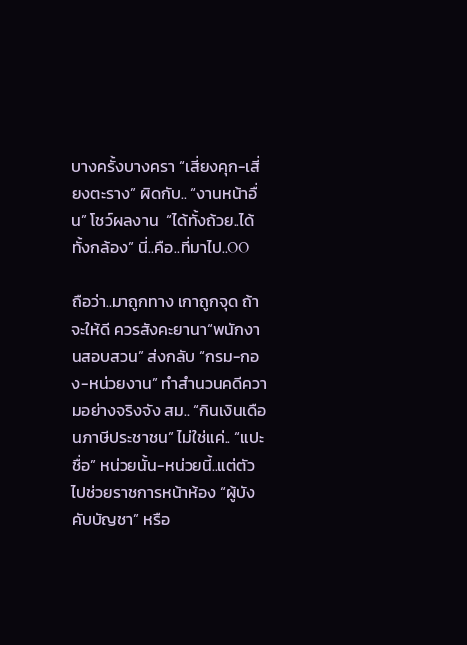บางครั้งบางครา “เสี่ยงคุก-เสี่ยงตะราง” ผิดกับ.. “งานหน้าอื่น” โชว์ผลงาน  “ได้ทั้งถ้วย..ได้ทั้งกล้อง” นี่..คือ..ที่มาไป..OO

ถือว่า..มาถูกทาง เกาถูกจุด ถ้าจะให้ดี ควรสังคะยานา“พนักงานสอบสวน” ส่งกลับ “กรม-กอง-หน่วยงาน” ทำสำนวนคดีความอย่างจริงจัง สม.. “กินเงินเดือนภาษีประชาชน” ไม่ใช่แค่.. “แปะชื่อ” หน่วยนั้น-หน่วยนี้..แต่ตัวไปช่วยราชการหน้าห้อง “ผู้บังคับบัญชา” หรือ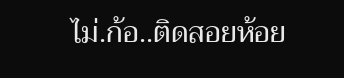ไม่.ก้อ..ติดสอยห้อย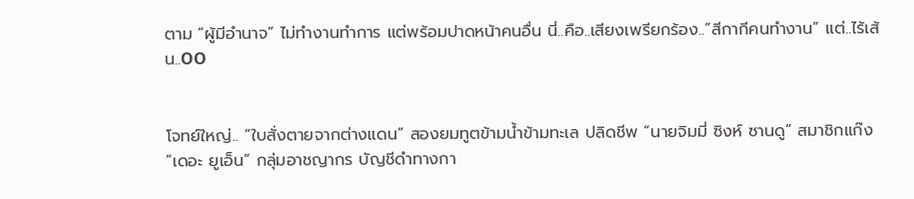ตาม “ผู้มีอำนาจ” ไม่ทำงานทำการ แต่พร้อมปาดหน้าคนอื่น นี่..คือ..เสียงเพรียกร้อง..”สีกากีคนทำงาน” แต่..ไร้เส้น..OO


โจทย์ใหญ่.. “ใบสั่งตายจากต่างแดน” สองยมทูตข้ามน้ำข้ามทะเล ปลิดชีพ “นายจิมมี่ ซิงห์ ซานดู” สมาชิกแก๊ง “เดอะ ยูเอ็น” กลุ่มอาชญากร บัญชีดำทางกา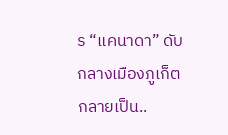ร “แคนาดา” ดับกลางเมืองภูเก็ต กลายเป็น..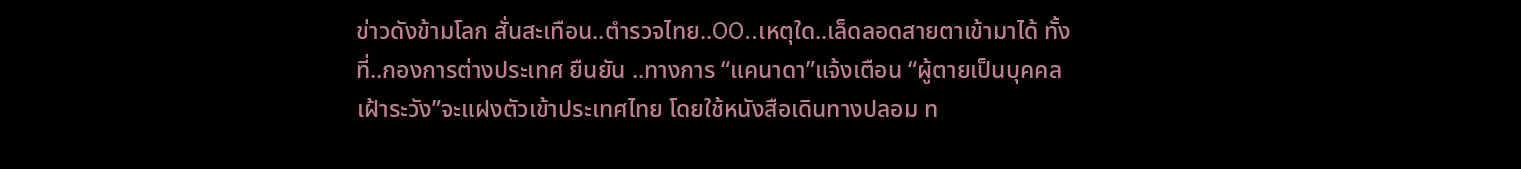ข่าวดังข้ามโลก สั่นสะเทือน..ตำรวจไทย..OO..เหตุใด..เล็ดลอดสายตาเข้ามาได้ ทั้งที่..กองการต่างประเทศ ยืนยัน ..ทางการ “แคนาดา”แจ้งเตือน “ผู้ตายเป็นบุคคลเฝ้าระวัง”จะแฝงตัวเข้าประเทศไทย โดยใช้หนังสือเดินทางปลอม ท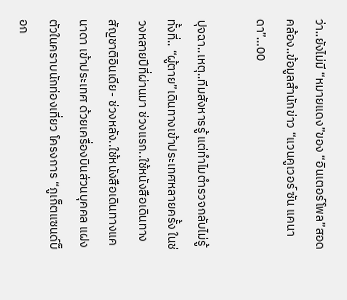ว่า..ยังไม่มี “หมายแดง”ของ “อินเตอร์โพล”สอดคล้อง..ข้อมูลสำนักข่าว “แวนคูเวอร์ ซัน แคนาดา”…OO

ปุจฉา..เหตุ..ทีมสังหารรู้ แต่ทำไมตำรวจกลับไม่รู้ ทั้งที่.. “ผู้ตาย”เดินทางเข้าประเทศหลายครั้ง ในช่วงหลายปีที่ผ่านมา ช่วงแรก..ใช้หนังสือเดินทางสัญชาติอินเดีย- ช่วงหลัง..ใช้หนังสือเดินทางแคนาดา เข้าประเทศ ด้วยเครื่องบินส่วนบุคคล แฝงตัวในคราบนักท่องเที่ยว โครงการ “ภูเก็ตแซนด์บ็อก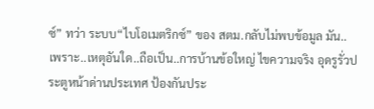ซ์” ทว่า ระบบ“ไบโอเมตริกซ์” ของ สตม.กลับไม่พบข้อมูล มัน..เพราะ..เหตุอันใด..ถือเป็น..การบ้านข้อใหญ่ ไขความจริง อุดรูรั่วประตูหน้าด่านประเทศ ป้องกันประ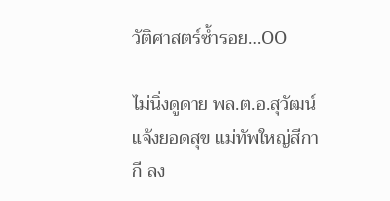วัติศาสตร์ซ้ำรอย…OO

ไม่นิ่งดูดาย พล.ต.อ.สุวัฒน์ แจ้งยอดสุข แม่ทัพใหญ่สีกากี ลง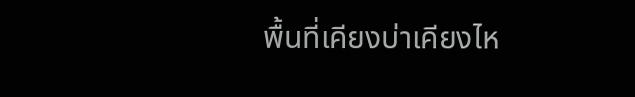พื้นที่เคียงบ่าเคียงไห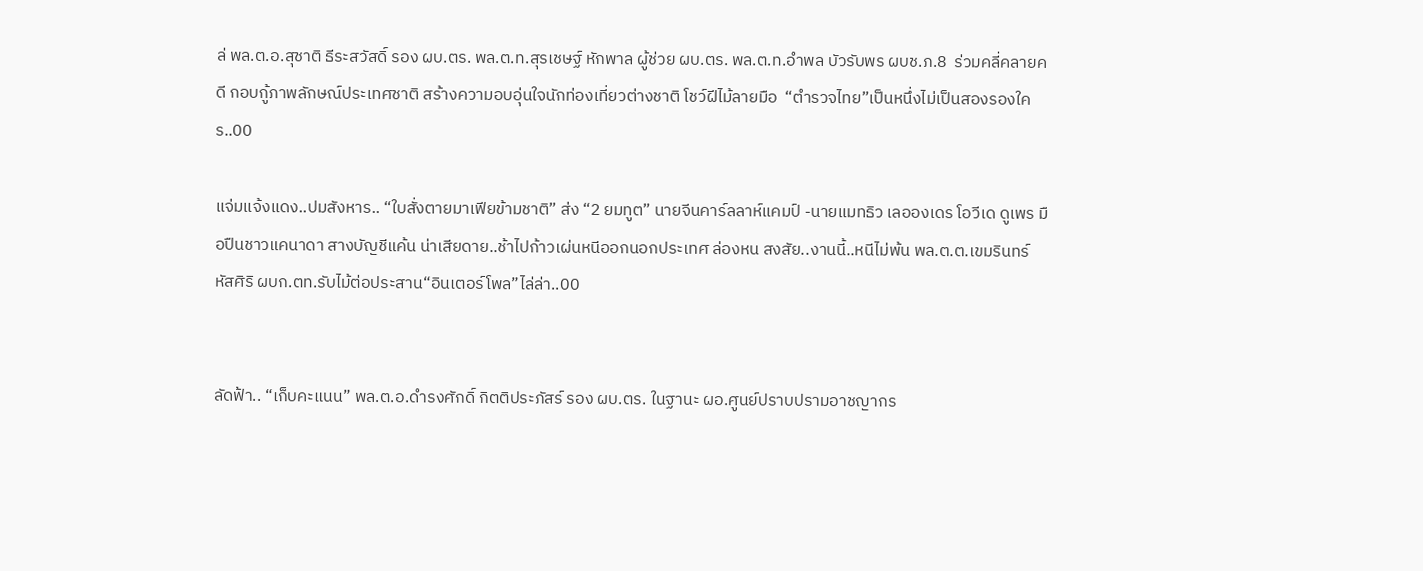ล่ พล.ต.อ.สุชาติ ธีระสวัสดิ์ รอง ผบ.ตร. พล.ต.ท.สุรเชษฐ์ หักพาล ผู้ช่วย ผบ.ตร. พล.ต.ท.อำพล บัวรับพร ผบช.ภ.8  ร่วมคลี่คลายคดี กอบกู้ภาพลักษณ์ประเทศชาติ สร้างความอบอุ่นใจนักท่องเที่ยวต่างชาติ โชว์ฝีไม้ลายมือ  “ตำรวจไทย”เป็นหนึ่งไม่เป็นสองรองใคร..OO

แจ่มแจ้งแดง..ปมสังหาร.. “ใบสั่งตายมาเฟียข้ามชาติ” ส่ง “2 ยมทูต” นายจีนคาร์ลลาห์แคมป์ -นายแมทธิว เลอองเดร โอวีเด ดูเพร มือปืนชาวแคนาดา สางบัญชีแค้น น่าเสียดาย..ช้าไปก้าวเผ่นหนีออกนอกประเทศ ล่องหน สงสัย..งานนี้..หนีไม่พ้น พล.ต.ต.เขมรินทร์ หัสศิริ ผบก.ตท.รับไม้ต่อประสาน“อินเตอร์โพล”ไล่ล่า..OO


ลัดฟ้า.. “เก็บคะแนน” พล.ต.อ.ดำรงศักดิ์ กิตติประภัสร์ รอง ผบ.ตร. ในฐานะ ผอ.ศูนย์ปราบปรามอาชญากร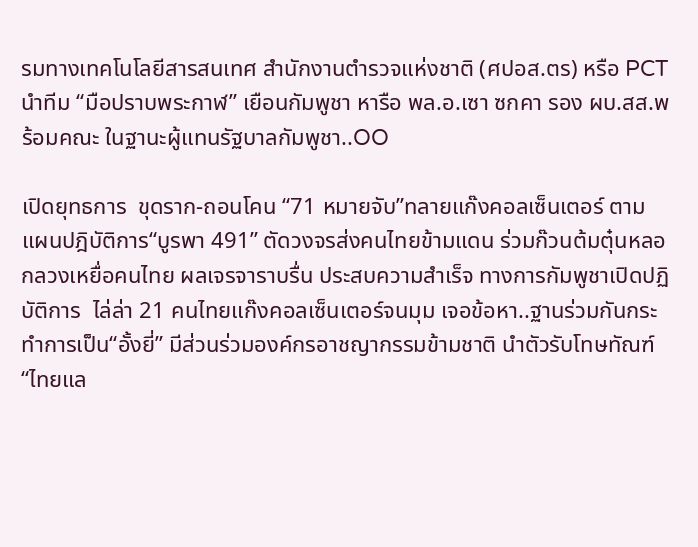รมทางเทคโนโลยีสารสนเทศ สำนักงานตำรวจแห่งชาติ (ศปอส.ตร) หรือ PCT นำทีม “มือปราบพระกาฬ” เยือนกัมพูชา หารือ พล.อ.เซา ซกคา รอง ผบ.สส.พร้อมคณะ ในฐานะผู้แทนรัฐบาลกัมพูชา..OO

เปิดยุทธการ  ขุดราก-ถอนโคน “71 หมายจับ”ทลายแก๊งคอลเซ็นเตอร์ ตามแผนปฎิบัติการ“บูรพา 491” ตัดวงจรส่งคนไทยข้ามแดน ร่วมก๊วนต้มตุ๋นหลอกลวงเหยื่อคนไทย ผลเจรจาราบรื่น ประสบความสำเร็จ ทางการกัมพูชาเปิดปฏิบัติการ  ไล่ล่า 21 คนไทยแก๊งคอลเซ็นเตอร์จนมุม เจอข้อหา..ฐานร่วมกันกระทำการเป็น“อั้งยี่” มีส่วนร่วมองค์กรอาชญากรรมข้ามชาติ นำตัวรับโทษทัณฑ์ “ไทยแล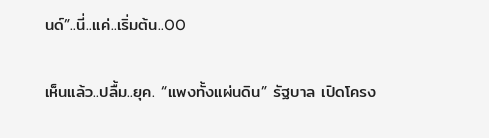นด์”..นี่..แค่..เริ่มต้น..OO

เห็นแล้ว..ปลื้ม..ยุค. “แพงทั้งแผ่นดิน” รัฐบาล เปิดโครง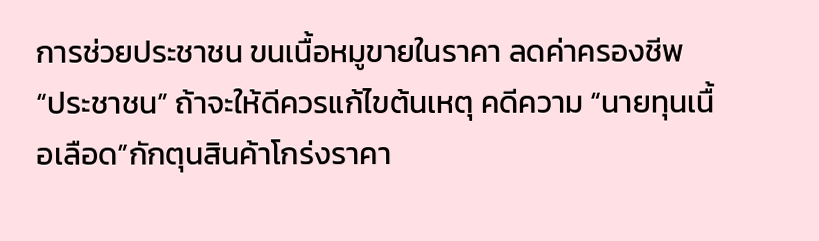การช่วยประชาชน ขนเนื้อหมูขายในราคา ลดค่าครองชีพ “ประชาชน” ถ้าจะให้ดีควรแก้ไขต้นเหตุ คดีความ “นายทุนเนื้อเลือด”กักตุนสินค้าโกร่งราคา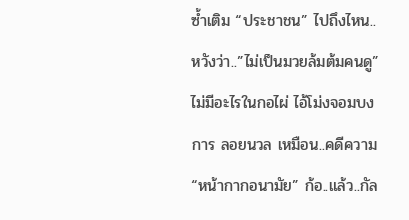ซ้ำเติม “ประชาชน” ไปถึงไหน..หวังว่า..”ไม่เป็นมวยล้มต้มคนดู” ไม่มีอะไรในกอไผ่ ไอ้โม่งจอมบงการ ลอยนวล เหมือน..คดีความ “หน้ากากอนามัย” ก้อ..แล้ว..กัล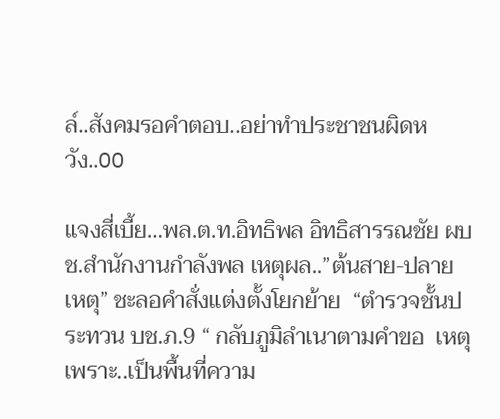ล์..สังคมรอคำตอบ..อย่าทำประชาชนผิดหวัง..OO

แจงสี่เบี้ย…พล.ต.ท.อิทธิพล อิทธิสารรณชัย ผบช.สำนักงานกำลังพล เหตุผล..”ต้นสาย-ปลายเหตุ” ชะลอคำสั่งแต่งตั้งโยกย้าย  “ตำรวจชั้นประทวน บช.ภ.9 “ กลับภูมิลำเนาตามคำขอ  เหตุเพราะ..เป็นพื้นที่ความ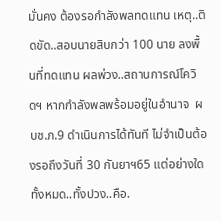มั่นคง ต้องรอกำลังพลทดแทน เหตุ..ติดขัด..สอบนายสิบกว่า 100 นาย ลงพื้นที่ทดแทน ผลพ่วง..สถานการณ์โควิดฯ หากกำลังพลพร้อมอยู่ในอำนาจ  ผบช.ภ.9 ดำเนินการได้ทันที ไม่จำเป็นต้องรอถึงวันที่ 30 กันยาฯ65 แต่อย่างใด ทั้งหมด..ทั้งปวง..คือ.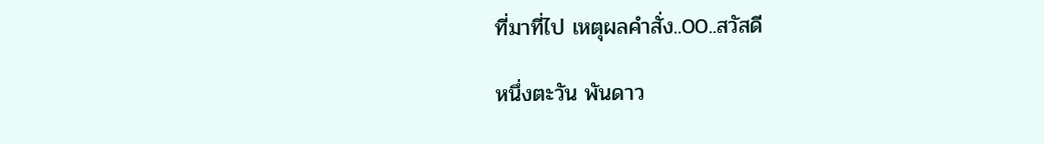ที่มาที่ไป เหตุผลคำสั่ง..00..สวัสดี

หนึ่งตะวัน พันดาว